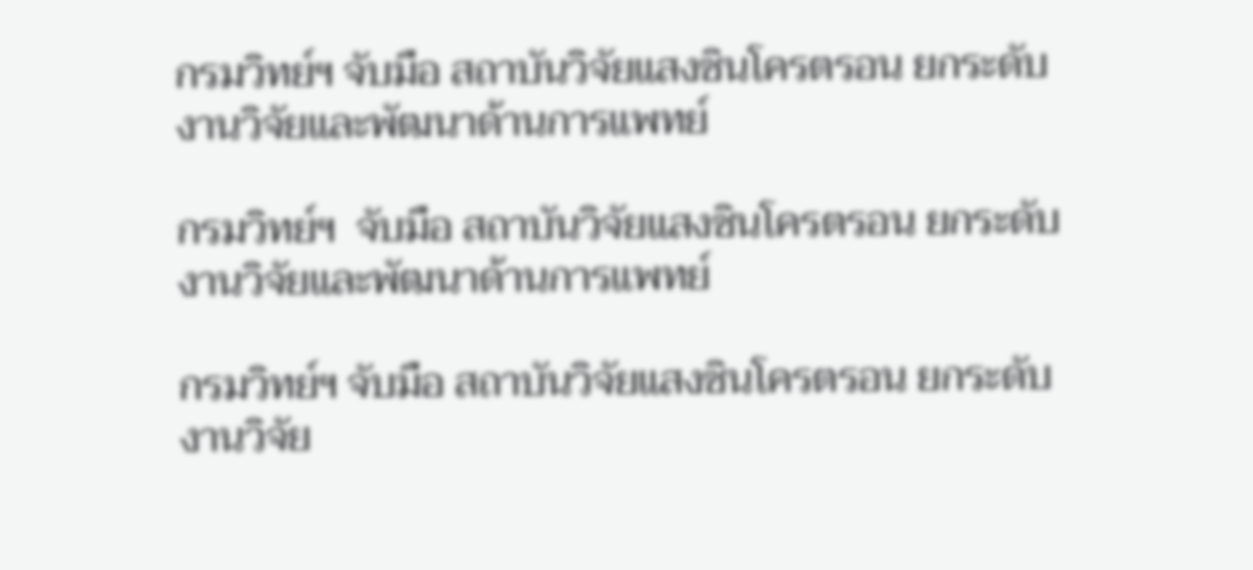กรมวิทย์ฯ จับมือ สถาบันวิจัยแสงซินโครตรอน ยกระดับงานวิจัยและพัฒนาด้านการแพทย์

กรมวิทย์ฯ  จับมือ สถาบันวิจัยแสงซินโครตรอน ยกระดับงานวิจัยและพัฒนาด้านการแพทย์

กรมวิทย์ฯ จับมือ สถาบันวิจัยแสงซินโครตรอน ยกระดับงานวิจัย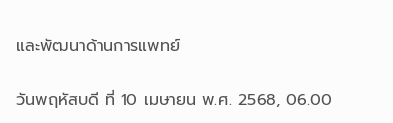และพัฒนาด้านการแพทย์

วันพฤหัสบดี ที่ 10 เมษายน พ.ศ. 2568, 06.00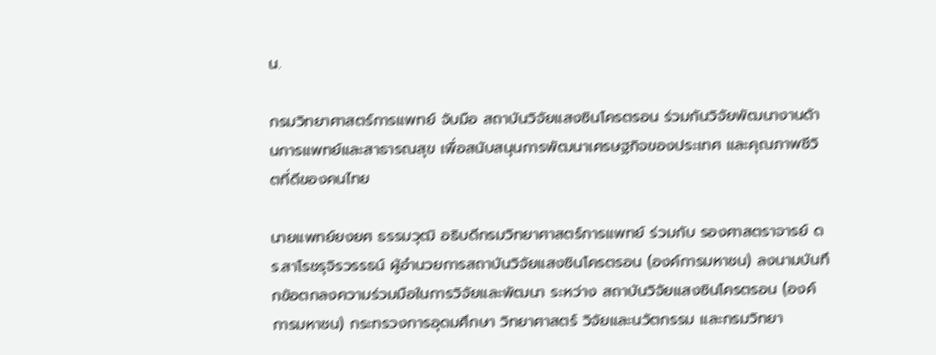น.

กรมวิทยาศาสตร์การแพทย์ จับมือ สถาบันวิจัยแสงซินโครตรอน ร่วมกันวิจัยพัฒนางานด้านการแพทย์และสาธารณสุข เพื่อสนับสนุนการพัฒนาเศรษฐกิจของประเทศ และคุณภาพชีวิตที่ดีของคนไทย

นายแพทย์ยงยศ ธรรมวุฒิ อธิบดีกรมวิทยาศาสตร์การแพทย์ ร่วมกับ รองศาสตราจารย์ ดร.สาโรชรุจิรวรรธน์ ผู้อำนวยการสถาบันวิจัยแสงซินโครตรอน (องค์การมหาชน) ลงนามบันทึกข้อตกลงความร่วมมือในการวิจัยและพัฒนา ระหว่าง สถาบันวิจัยแสงซินโครตรอน (องค์การมหาชน) กระทรวงการอุดมศึกษา วิทยาศาสตร์ วิจัยและนวัตกรรม และกรมวิทยา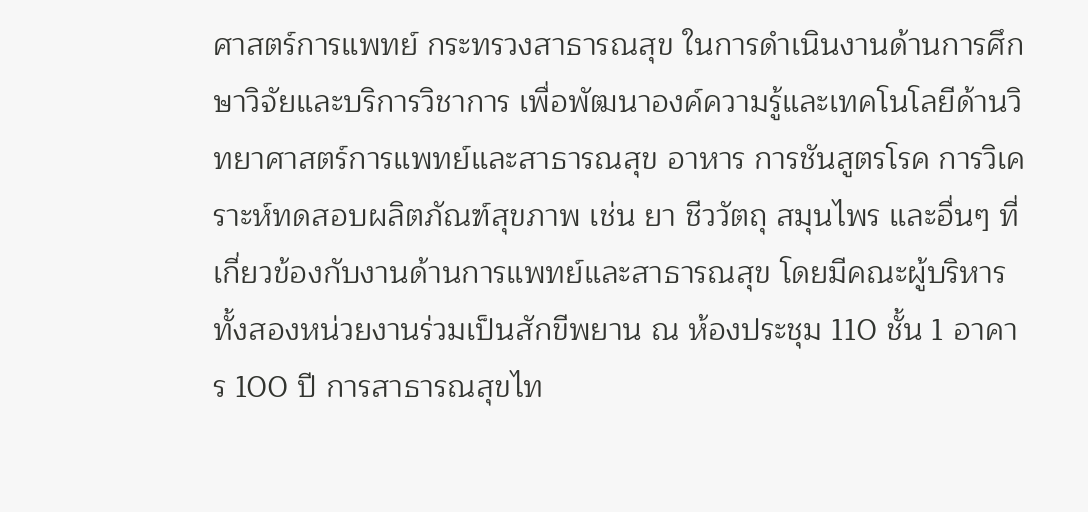ศาสตร์การแพทย์ กระทรวงสาธารณสุข ในการดำเนินงานด้านการศึกษาวิจัยและบริการวิชาการ เพื่อพัฒนาองค์ความรู้และเทคโนโลยีด้านวิทยาศาสตร์การแพทย์และสาธารณสุข อาหาร การชันสูตรโรค การวิเคราะห์ทดสอบผลิตภัณฑ์สุขภาพ เช่น ยา ชีววัตถุ สมุนไพร และอื่นๆ ที่เกี่ยวข้องกับงานด้านการแพทย์และสาธารณสุข โดยมีคณะผู้บริหารทั้งสองหน่วยงานร่วมเป็นสักขีพยาน ณ ห้องประชุม 110 ชั้น 1 อาคาร 100 ปี การสาธารณสุขไท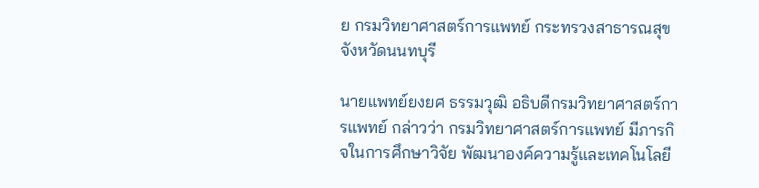ย กรมวิทยาศาสตร์การแพทย์ กระทรวงสาธารณสุข จังหวัดนนทบุรี

นายแพทย์ยงยศ ธรรมวุฒิ อธิบดีกรมวิทยาศาสตร์การแพทย์ กล่าวว่า กรมวิทยาศาสตร์การแพทย์ มีภารกิจในการศึกษาวิจัย พัฒนาองค์ความรู้และเทคโนโลยี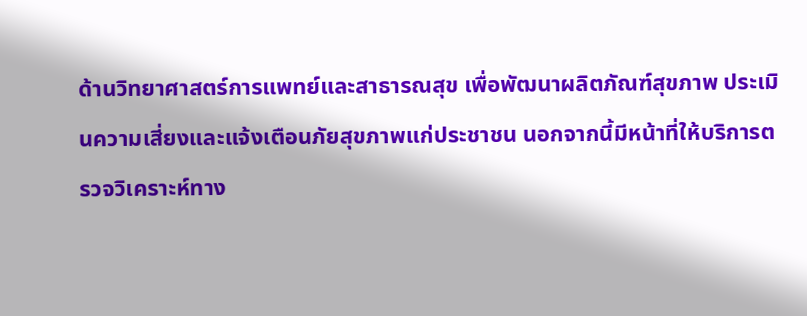ด้านวิทยาศาสตร์การแพทย์และสาธารณสุข เพื่อพัฒนาผลิตภัณฑ์สุขภาพ ประเมินความเสี่ยงและแจ้งเตือนภัยสุขภาพแก่ประชาชน นอกจากนี้มีหน้าที่ให้บริการตรวจวิเคราะห์ทาง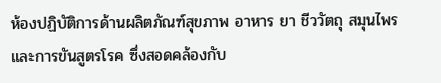ห้องปฏิบัติการด้านผลิตภัณฑ์สุขภาพ อาหาร ยา ชีววัตถุ สมุนไพร และการขันสูตรโรค ซึ่งสอดคล้องกับ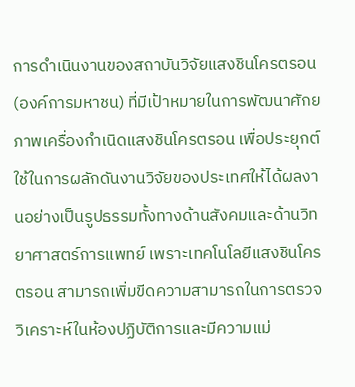การดำเนินงานของสถาบันวิจัยแสงชินโครตรอน (องค์การมหาชน) ที่มีเป้าหมายในการพัฒนาศักยภาพเครื่องกำเนิดแสงชินโครตรอน เพื่อประยุกต์ใช้ในการผลักดันงานวิจัยของประเทศให้ได้ผลงานอย่างเป็นรูปธรรมทั้งทางด้านสังคมและด้านวิทยาศาสตร์การแพทย์ เพราะเทคโนโลยีแสงชินโครตรอน สามารถเพิ่มขีดความสามารถในการตรวจวิเคราะห์ในห้องปฏิบัติการและมีความแม่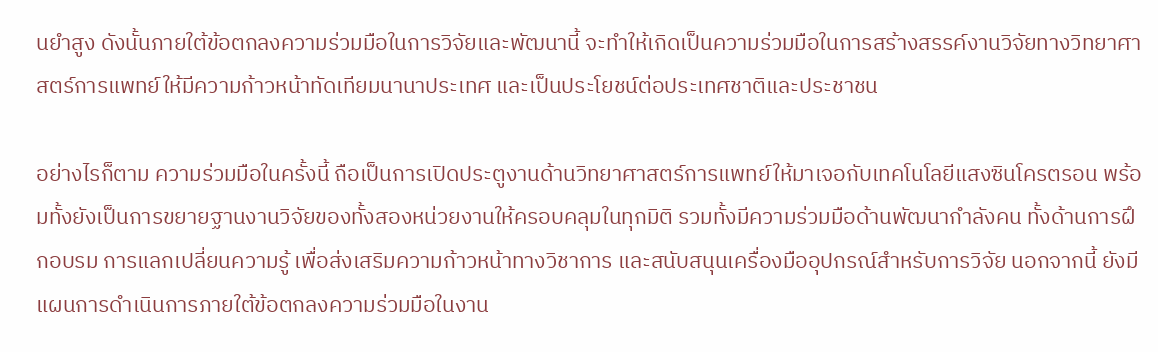นยำสูง ดังนั้นภายใต้ข้อตกลงความร่วมมือในการวิจัยและพัฒนานี้ จะทำให้เกิดเป็นความร่วมมือในการสร้างสรรค์งานวิจัยทางวิทยาศาสตร์การแพทย์ให้มีความก้าวหน้าทัดเทียมนานาประเทศ และเป็นประโยชน์ต่อประเทศชาติและประชาชน

อย่างไรก็ตาม ความร่วมมือในครั้งนี้ ถือเป็นการเปิดประตูงานด้านวิทยาศาสตร์การแพทย์ให้มาเจอกับเทคโนโลยีแสงซินโครตรอน พร้อมทั้งยังเป็นการขยายฐานงานวิจัยของทั้งสองหน่วยงานให้ครอบคลุมในทุกมิติ รวมทั้งมีความร่วมมือด้านพัฒนากำลังคน ทั้งด้านการฝึกอบรม การแลกเปลี่ยนความรู้ เพื่อส่งเสริมความก้าวหน้าทางวิชาการ และสนับสนุนเครื่องมืออุปกรณ์สำหรับการวิจัย นอกจากนี้ ยังมีแผนการดำเนินการภายใต้ข้อตกลงความร่วมมือในงาน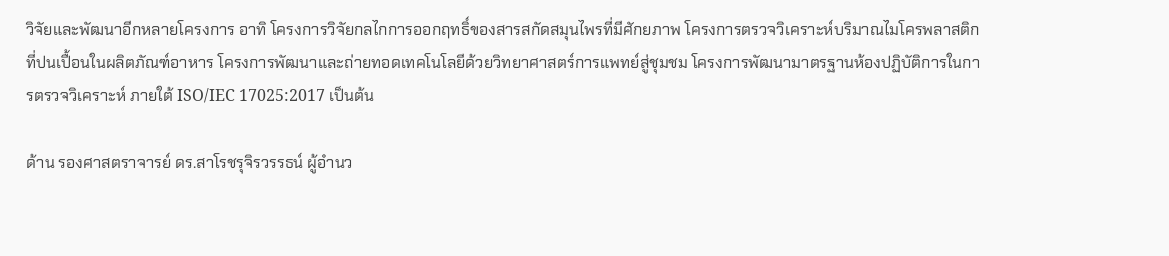วิจัยและพัฒนาอีกหลายโครงการ อาทิ โครงการวิจัยกลไกการออกฤทธิ์ของสารสกัดสมุนไพรที่มีศักยภาพ โครงการตรวจวิเคราะห์บริมาณไมโครพลาสติกที่ปนเปื้อนในผลิตภัณฑ์อาหาร โครงการพัฒนาและถ่ายทอดเทคโนโลยีด้วยวิทยาศาสตร์การแพทย์สู่ชุมชม โครงการพัฒนามาตรฐานห้องปฏิบัติการในการตรวจวิเคราะห์ ภายใต้ ISO/IEC 17025:2017 เป็นต้น

ด้าน รองศาสตราจารย์ ดร.สาโรชรุจิรวรรธน์ ผู้อำนว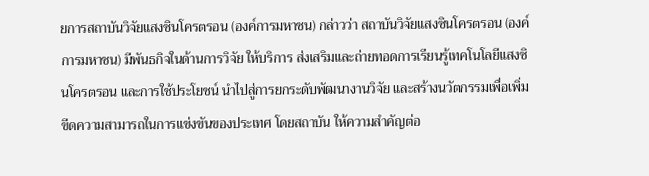ยการสถาบันวิจัยแสงซินโครตรอน (องค์การมหาชน) กล่าวว่า สถาบันวิจัยแสงซินโครตรอน (องค์การมหาชน) มีพันธกิจในด้านการวิจัย ให้บริการ ส่งเสริมและถ่ายทอดการเรียนรู้เทคโนโลยีแสงซินโครตรอน และการใช้ประโยชน์ นำไปสู่การยกระดับพัฒนางานวิจัย และสร้างนวัตกรรมเพื่อเพิ่มขีดความสามารถในการแข่งขันของประเทศ โดยสถาบัน ให้ความสำคัญต่อ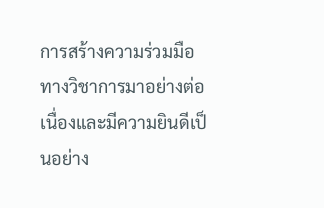การสร้างความร่วมมือทางวิชาการมาอย่างต่อเนื่องและมีความยินดีเป็นอย่าง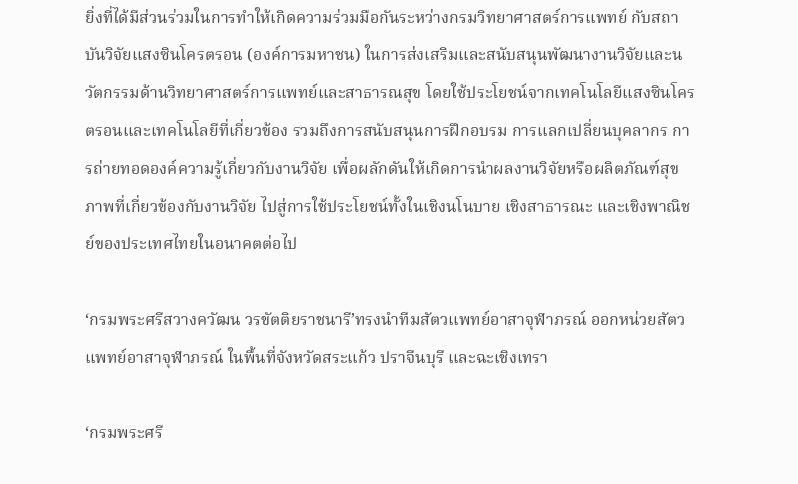ยิ่งที่ได้มีส่วนร่วมในการทำให้เกิดความร่วมมือกันระหว่างกรมวิทยาศาสตร์การแพทย์ กับสถาบันวิจัยแสงซินโครตรอน (องค์การมหาชน) ในการส่งเสริมและสนับสนุนพัฒนางานวิจัยและนวัตกรรมด้านวิทยาศาสตร์การแพทย์และสาธารณสุข โดยใช้ประโยชน์จากเทคโนโลยีแสงซินโครตรอนและเทคโนโลยีที่เกี่ยวข้อง รวมถึงการสนับสนุนการฝึกอบรม การแลกเปลี่ยนบุคลากร การถ่ายทอดองค์ความรู้เกี่ยวกับงานวิจัย เพื่อผลักดันให้เกิดการนำผลงานวิจัยหรือผลิตภัณฑ์สุขภาพที่เกี่ยวข้องกับงานวิจัย ไปสู่การใช้ประโยชน์ทั้งในเชิงนโนบาย เชิงสาธารณะ และเชิงพาณิชย์ของประเทศไทยในอนาคตต่อไป

‘กรมพระศรีสวางควัฒน วรขัตติยราชนารี’ทรงนำทีมสัตวแพทย์อาสาจุฬาภรณ์ ออกหน่วยสัตวแพทย์อาสาจุฬาภรณ์ ในพื้นที่จังหวัดสระแก้ว ปราจีนบุรี และฉะเชิงเทรา

‘กรมพระศรี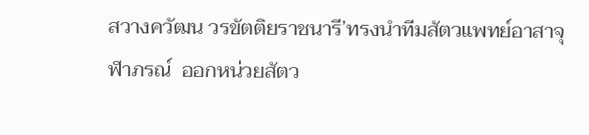สวางควัฒน วรขัตติยราชนารี’ทรงนำทีมสัตวแพทย์อาสาจุฬาภรณ์  ออกหน่วยสัตว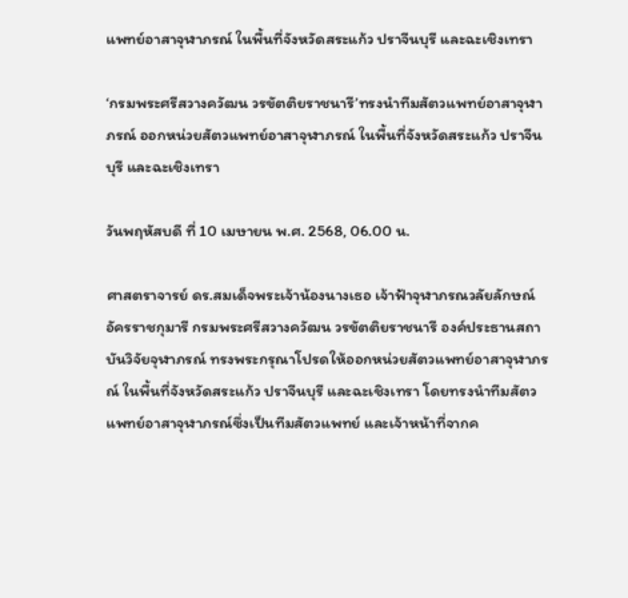แพทย์อาสาจุฬาภรณ์ ในพื้นที่จังหวัดสระแก้ว ปราจีนบุรี และฉะเชิงเทรา

‘กรมพระศรีสวางควัฒน วรขัตติยราชนารี’ทรงนำทีมสัตวแพทย์อาสาจุฬาภรณ์ ออกหน่วยสัตวแพทย์อาสาจุฬาภรณ์ ในพื้นที่จังหวัดสระแก้ว ปราจีนบุรี และฉะเชิงเทรา

วันพฤหัสบดี ที่ 10 เมษายน พ.ศ. 2568, 06.00 น.

ศาสตราจารย์ ดร.สมเด็จพระเจ้าน้องนางเธอ เจ้าฟ้าจุฬาภรณวลัยลักษณ์ อัครราชกุมารี กรมพระศรีสวางควัฒน วรขัตติยราชนารี องค์ประธานสถาบันวิจัยจุฬาภรณ์ ทรงพระกรุณาโปรดให้ออกหน่วยสัตวแพทย์อาสาจุฬาภรณ์ ในพื้นที่จังหวัดสระแก้ว ปราจีนบุรี และฉะเชิงเทรา โดยทรงนำทีมสัตวแพทย์อาสาจุฬาภรณ์ซึ่งเป็นทีมสัตวแพทย์ และเจ้าหน้าที่จากค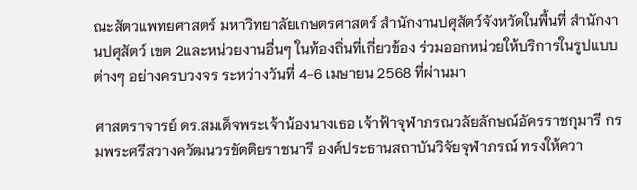ณะสัตวแพทยศาสตร์ มหาวิทยาลัยเกษตรศาสตร์ สำนักงานปศุสัตว์จังหวัดในพื้นที่ สำนักงานปศุสัตว์ เขต 2และหน่วยงานอื่นๆ ในท้องถิ่นที่เกี่ยวข้อง ร่วมออกหน่วยให้บริการในรูปแบบต่างๆ อย่างครบวงจร ระหว่างวันที่ 4-6 เมษายน 2568 ที่ผ่านมา

ศาสตราจารย์ ดร.สมเด็จพระเจ้าน้องนางเธอ เจ้าฟ้าจุฬาภรณวลัยลักษณ์อัครราชกุมารี กรมพระศรีสวางควัฒนวรขัตติยราชนารี องค์ประธานสถาบันวิจัยจุฬาภรณ์ ทรงให้ควา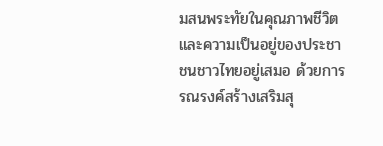มสนพระทัยในคุณภาพชีวิตและความเป็นอยู่ของประชาชนชาวไทยอยู่เสมอ ด้วยการรณรงค์สร้างเสริมสุ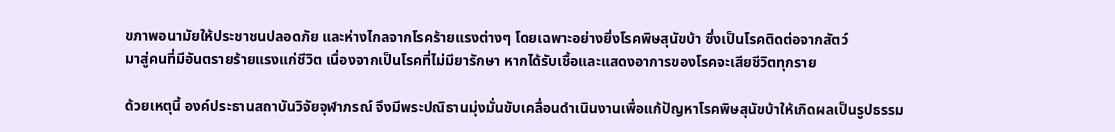ขภาพอนามัยให้ประชาชนปลอดภัย และห่างไกลจากโรคร้ายแรงต่างๆ โดยเฉพาะอย่างยิ่งโรคพิษสุนัขบ้า ซึ่งเป็นโรคติดต่อจากสัตว์
มาสู่คนที่มีอันตรายร้ายแรงแก่ชีวิต เนื่องจากเป็นโรคที่ไม่มียารักษา หากได้รับเชื้อและแสดงอาการของโรคจะเสียชีวิตทุกราย

ด้วยเหตุนี้ องค์ประธานสถาบันวิจัยจุฬาภรณ์ จึงมีพระปณิธานมุ่งมั่นขับเคลื่อนดำเนินงานเพื่อแก้ปัญหาโรคพิษสุนัขบ้าให้เกิดผลเป็นรูปธรรม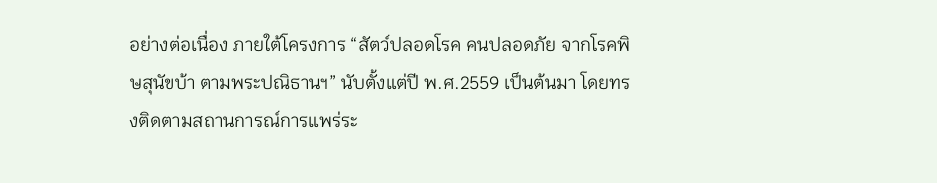อย่างต่อเนื่อง ภายใต้โครงการ “สัตว์ปลอดโรค คนปลอดภัย จากโรคพิษสุนัขบ้า ตามพระปณิธานฯ” นับตั้งแต่ปี พ.ศ.2559 เป็นต้นมา โดยทรงติดตามสถานการณ์การแพร่ระ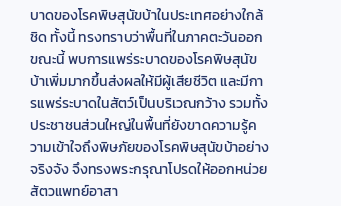บาดของโรคพิษสุนัขบ้าในประเทศอย่างใกล้ชิด ทั้งนี้ ทรงทราบว่าพื้นที่ในภาคตะวันออกขณะนี้ พบการแพร่ระบาดของโรคพิษสุนัขบ้าเพิ่มมากขึ้นส่งผลให้มีผู้เสียชีวิต และมีการแพร่ระบาดในสัตว์เป็นบริเวณกว้าง รวมทั้งประชาชนส่วนใหญ่ในพื้นที่ยังขาดความรู้ความเข้าใจถึงพิษภัยของโรคพิษสุนัขบ้าอย่างจริงจัง จึงทรงพระกรุณาโปรดให้ออกหน่วยสัตวแพทย์อาสา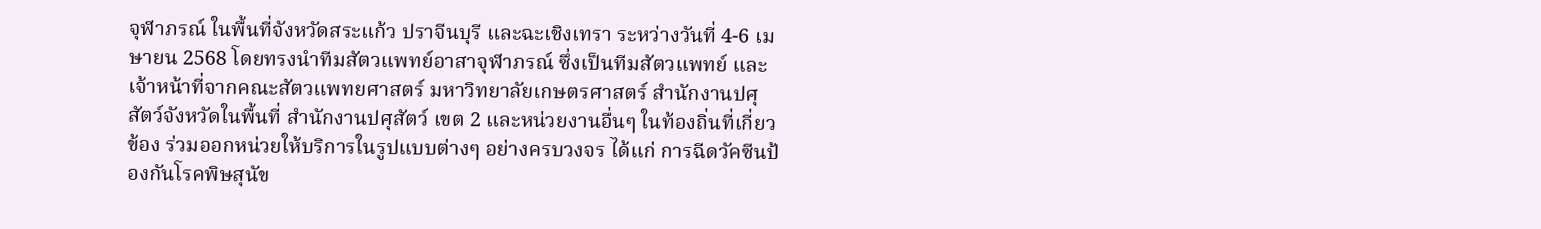จุฬาภรณ์ ในพื้นที่จังหวัดสระแก้ว ปราจีนบุรี และฉะเชิงเทรา ระหว่างวันที่ 4-6 เมษายน 2568 โดยทรงนำทีมสัตวแพทย์อาสาจุฬาภรณ์ ซึ่งเป็นทีมสัตวแพทย์ และเจ้าหน้าที่จากคณะสัตวแพทยศาสตร์ มหาวิทยาลัยเกษตรศาสตร์ สำนักงานปศุสัตว์จังหวัดในพื้นที่ สำนักงานปศุสัตว์ เขต 2 และหน่วยงานอื่นๆ ในท้องถิ่นที่เกี่ยวข้อง ร่วมออกหน่วยให้บริการในรูปแบบต่างๆ อย่างครบวงจร ได้แก่ การฉีดวัคซีนป้องกันโรคพิษสุนัข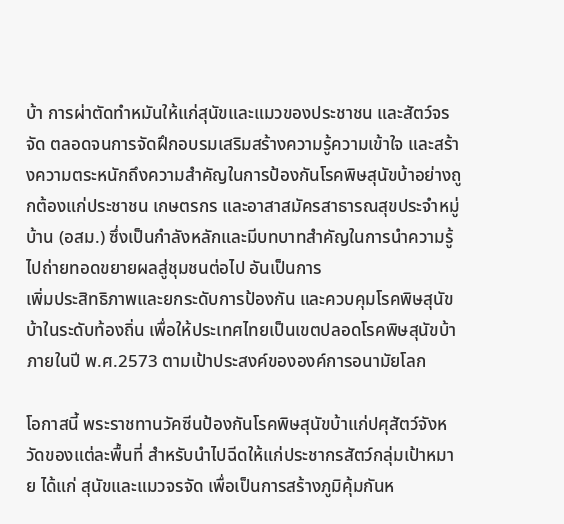บ้า การผ่าตัดทำหมันให้แก่สุนัขและแมวของประชาชน และสัตว์จรจัด ตลอดจนการจัดฝึกอบรมเสริมสร้างความรู้ความเข้าใจ และสร้างความตระหนักถึงความสำคัญในการป้องกันโรคพิษสุนัขบ้าอย่างถูกต้องแก่ประชาชน เกษตรกร และอาสาสมัครสาธารณสุขประจำหมู่บ้าน (อสม.) ซึ่งเป็นกำลังหลักและมีบทบาทสำคัญในการนำความรู้ไปถ่ายทอดขยายผลสู่ชุมชนต่อไป อันเป็นการ
เพิ่มประสิทธิภาพและยกระดับการป้องกัน และควบคุมโรคพิษสุนัขบ้าในระดับท้องถิ่น เพื่อให้ประเทศไทยเป็นเขตปลอดโรคพิษสุนัขบ้า ภายในปี พ.ศ.2573 ตามเป้าประสงค์ขององค์การอนามัยโลก

โอกาสนี้ พระราชทานวัคซีนป้องกันโรคพิษสุนัขบ้าแก่ปศุสัตว์จังหวัดของแต่ละพื้นที่ สำหรับนำไปฉีดให้แก่ประชากรสัตว์กลุ่มเป้าหมาย ได้แก่ สุนัขและแมวจรจัด เพื่อเป็นการสร้างภูมิคุ้มกันห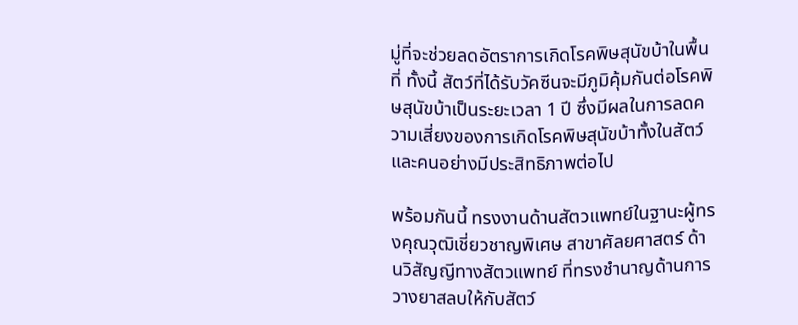มู่ที่จะช่วยลดอัตราการเกิดโรคพิษสุนัขบ้าในพื้นที่ ทั้งนี้ สัตว์ที่ได้รับวัคซีนจะมีภูมิคุ้มกันต่อโรคพิษสุนัขบ้าเป็นระยะเวลา 1 ปี ซึ่งมีผลในการลดความเสี่ยงของการเกิดโรคพิษสุนัขบ้าทั้งในสัตว์และคนอย่างมีประสิทธิภาพต่อไป

พร้อมกันนี้ ทรงงานด้านสัตวแพทย์ในฐานะผู้ทรงคุณวุฒิเชี่ยวชาญพิเศษ สาขาศัลยศาสตร์ ด้านวิสัญญีทางสัตวแพทย์ ที่ทรงชำนาญด้านการวางยาสลบให้กับสัตว์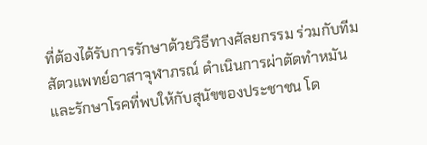ที่ต้องได้รับการรักษาด้วยวิธีทางศัลยกรรม ร่วมกับทีมสัตวแพทย์อาสาจุฬาภรณ์ ดำเนินการผ่าตัดทำหมัน และรักษาโรคที่พบให้กับสุนัขของประชาชน โด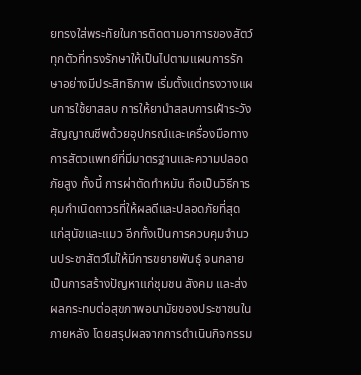ยทรงใส่พระทัยในการติดตามอาการของสัตว์ทุกตัวที่ทรงรักษาให้เป็นไปตามแผนการรักษาอย่างมีประสิทธิภาพ เริ่มตั้งแต่ทรงวางแผนการใช้ยาสลบ การให้ยานำสลบการเฝ้าระวังสัญญาณชีพด้วยอุปกรณ์และเครื่องมือทางการสัตวแพทย์ที่มีมาตรฐานและความปลอดภัยสูง ทั้งนี้ การผ่าตัดทำหมัน ถือเป็นวิธีการคุมกำเนิดถาวรที่ให้ผลดีและปลอดภัยที่สุดแก่สุนัขและแมว อีกทั้งเป็นการควบคุมจำนวนประชาสัตว์ไม่ให้มีการขยายพันธุ์ จนกลายเป็นการสร้างปัญหาแก่ชุมชน สังคม และส่งผลกระทบต่อสุขภาพอนามัยของประชาชนในภายหลัง โดยสรุปผลจากการดำเนินกิจกรรม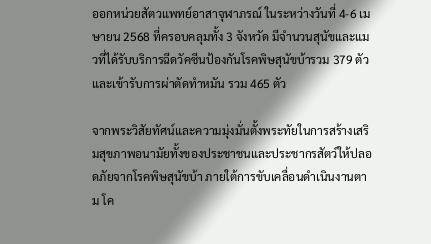ออกหน่วยสัตวแพทย์อาสาจุฬาภรณ์ ในระหว่างวันที่ 4-6 เมษายน 2568 ที่ครอบคลุมทั้ง 3 จังหวัด มีจำนวนสุนัขและแมวที่ได้รับบริการฉีดวัคซีนป้องกันโรคพิษสุนัขบ้ารวม 379 ตัว และเข้ารับการผ่าตัดทำหมัน รวม 465 ตัว

จากพระวิสัยทัศน์และความมุ่งมั่นตั้งพระทัยในการสร้างเสริมสุขภาพอนามัยทั้งของประชาชนและประชากรสัตว์ให้ปลอดภัยจากโรคพิษสุนัขบ้า ภายใต้การขับเคลื่อนดำเนินงานตาม โค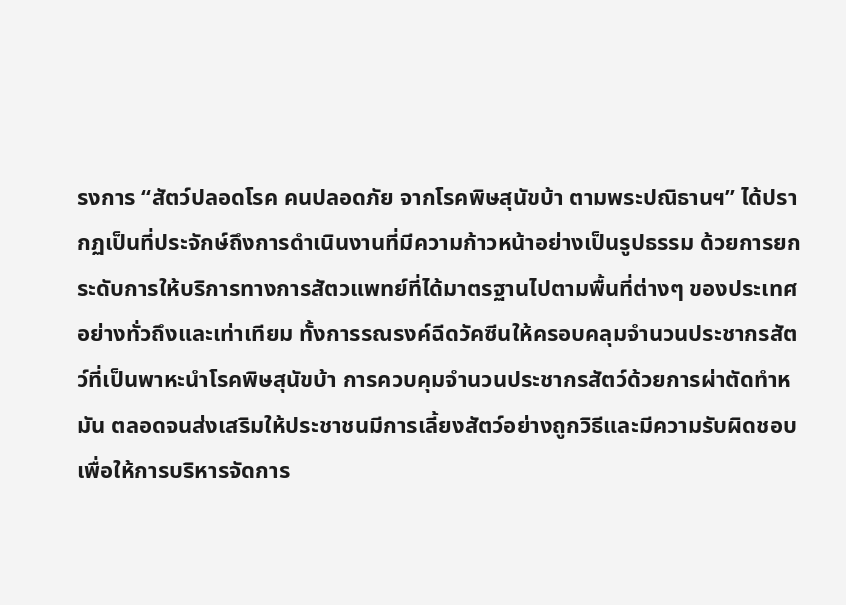รงการ “สัตว์ปลอดโรค คนปลอดภัย จากโรคพิษสุนัขบ้า ตามพระปณิธานฯ” ได้ปรากฏเป็นที่ประจักษ์ถึงการดำเนินงานที่มีความก้าวหน้าอย่างเป็นรูปธรรม ด้วยการยกระดับการให้บริการทางการสัตวแพทย์ที่ได้มาตรฐานไปตามพื้นที่ต่างๆ ของประเทศอย่างทั่วถึงและเท่าเทียม ทั้งการรณรงค์ฉีดวัคซีนให้ครอบคลุมจำนวนประชากรสัตว์ที่เป็นพาหะนำโรคพิษสุนัขบ้า การควบคุมจำนวนประชากรสัตว์ด้วยการผ่าตัดทำหมัน ตลอดจนส่งเสริมให้ประชาชนมีการเลี้ยงสัตว์อย่างถูกวิธีและมีความรับผิดชอบเพื่อให้การบริหารจัดการ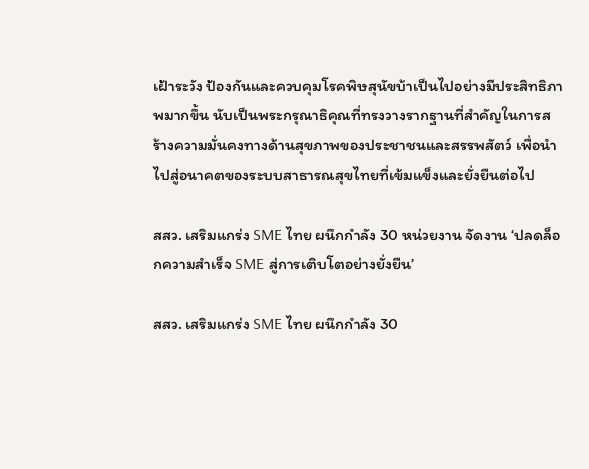เฝ้าระวัง ป้องกันและควบคุมโรคพิษสุนัขบ้าเป็นไปอย่างมีประสิทธิภาพมากขึ้น นับเป็นพระกรุณาธิคุณที่ทรงวางรากฐานที่สำคัญในการสร้างความมั่นคงทางด้านสุขภาพของประชาชนและสรรพสัตว์ เพื่อนำไปสู่อนาคตของระบบสาธารณสุขไทยที่เข้มแข็งและยั่งยืนต่อไป

สสว. เสริมแกร่ง SME ไทย ผนึกกำลัง 30 หน่วยงาน จัดงาน ‘ปลดล็อกความสำเร็จ SME สู่การเติบโตอย่างยั่งยืน’

สสว. เสริมแกร่ง SME ไทย ผนึกกำลัง 30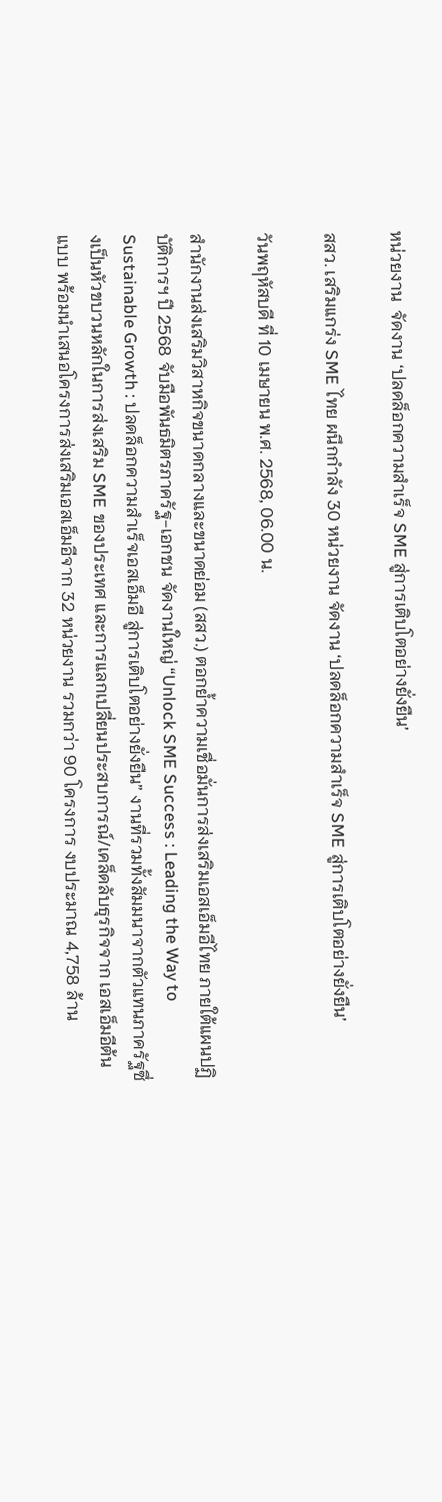หน่วยงาน  จัดงาน ‘ปลดล็อกความสำเร็จ SME สู่การเติบโตอย่างยั่งยืน’

สสว. เสริมแกร่ง SME ไทย ผนึกกำลัง 30 หน่วยงาน จัดงาน ‘ปลดล็อกความสำเร็จ SME สู่การเติบโตอย่างยั่งยืน’

วันพฤหัสบดี ที่ 10 เมษายน พ.ศ. 2568, 06.00 น.

สำนักงานส่งเสริมวิสาหกิจขนาดกลางและขนาดย่อม (สสว.) ตอกย้ำความเชื่อมั่นการส่งเสริมเอสเอ็มอีไทย ภายใต้แผนปฏิบัติการฯ ปี 2568 จับมือพันธมิตรภาครัฐ-เอกชน จัดงานใหญ่ “Unlock SME Success : Leading the Way to Sustainable Growth : ปลดล็อกความสำเร็จเอสเอ็มอี สู่การเติบโตอย่างยั่งยืน” งานที่รวมทั้งสัมมนาจากตัวแทนภาครัฐซึ่งเป็นหัวขบวนหลักในการส่งเสริม SME ของประเทศ และการแลกเปลี่ยนประสบการณ์/เคล็ดลับธุรกิจจาก เอสเอ็มอีต้นแบบ พร้อมนำเสนอโครงการส่งเสริมเอสเอ็มอีจาก 32 หน่วยงาน รวมกว่า 90 โครงการ งบประมาณ 4,758 ล้าน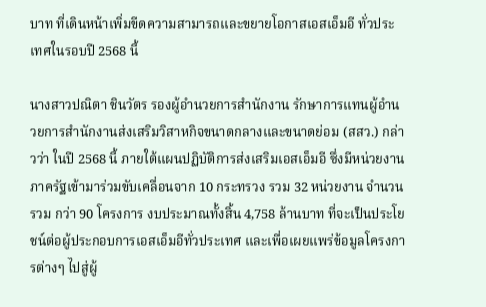บาท ที่เดินหน้าเพิ่มขีดความสามารถและขยายโอกาสเอสเอ็มอี ทั่วประเทศในรอบปี 2568 นี้

นางสาวปณิตา ชินวัตร รองผู้อำนวยการสำนักงาน รักษาการแทนผู้อำนวยการสำนักงานส่งเสริมวิสาหกิจขนาดกลางและขนาดย่อม (สสว.) กล่าวว่า ในปี 2568 นี้ ภายใต้แผนปฏิบัติการส่งเสริมเอสเอ็มอี ซึ่งมีหน่วยงานภาครัฐเข้ามาร่วมขับเคลื่อนจาก 10 กระทรวง รวม 32 หน่วยงาน จำนวนรวม กว่า 90 โครงการ งบประมาณทั้งสิ้น 4,758 ล้านบาท ที่จะเป็นประโยชน์ต่อผู้ประกอบการเอสเอ็มอีทั่วประเทศ และเพื่อเผยแพร่ข้อมูลโครงการต่างๆ ไปสู่ผู้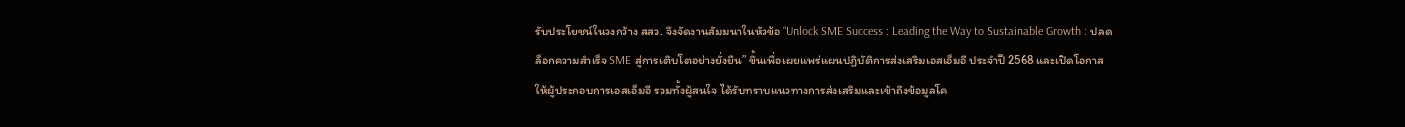รับประโยชน์ในวงกว้าง สสว. จึงจัดงานสัมมนาในหัวข้อ “Unlock SME Success : Leading the Way to Sustainable Growth : ปลดล็อกความสำเร็จ SME สู่การเติบโตอย่างยั่งยืน” ขึ้นเพื่อเผยแพร่แผนปฏิบัติการส่งเสริมเอสเอ็มอี ประจำปี 2568 และเปิดโอกาสให้ผู้ประกอบการเอสเอ็มอี รวมทั้งผู้สนใจ ได้รับทราบแนวทางการส่งเสริมและเข้าถึงข้อมูลโค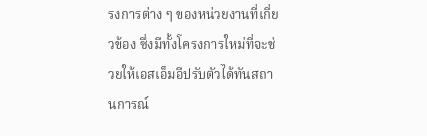รงการต่าง ๆ ของหน่วยงานที่เกี่ยวข้อง ซึ่งมีทั้งโครงการใหม่ที่จะช่วยให้เอสเอ็มอีปรับตัวได้ทันสถานการณ์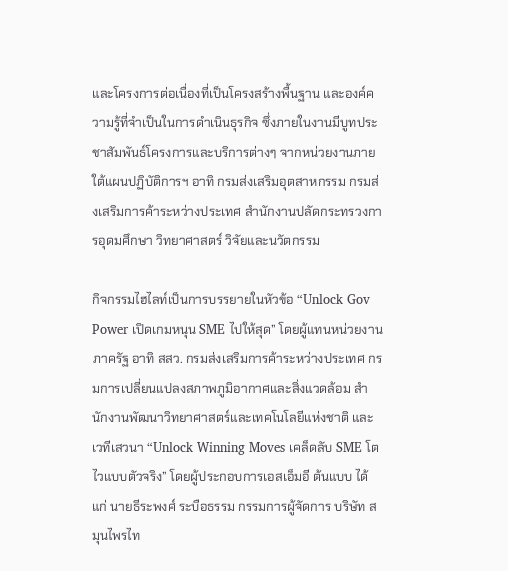และโครงการต่อเนื่องที่เป็นโครงสร้างพื้นฐาน และองค์ความรู้ที่จำเป็นในการดำเนินธุรกิจ ซึ่งภายในงานมีบูทประชาสัมพันธ์โครงการและบริการต่างๆ จากหน่วยงานภายใต้แผนปฏิบัติการฯ อาทิ กรมส่งเสริมอุตสาหกรรม กรมส่งเสริมการค้าระหว่างประเทศ สำนักงานปลัดกระทรวงการอุดมศึกษา วิทยาศาสตร์ วิจัยและนวัตกรรม

กิจกรรมไฮไลท์เป็นการบรรยายในหัวข้อ “Unlock Gov Power เปิดเกมหนุน SME ไปให้สุด” โดยผู้แทนหน่วยงานภาครัฐ อาทิ สสว. กรมส่งเสริมการค้าระหว่างประเทศ กรมการเปลี่ยนแปลงสภาพภูมิอากาศและสิ่งแวดล้อม สำนักงานพัฒนาวิทยาศาสตร์และเทคโนโลยีแห่งชาติ และเวทีเสวนา “Unlock Winning Moves เคล็ดลับ SME โตไวแบบตัวจริง” โดยผู้ประกอบการเอสเอ็มอี ต้นแบบ ได้แก่ นายธีระพงศ์ ระบือธรรม กรรมการผู้จัดการ บริษัท สมุนไพรไท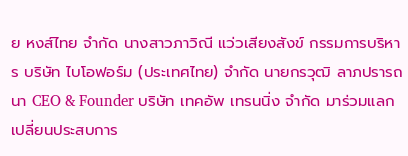ย หงส์ไทย จำกัด นางสาวภาวิณี แว่วเสียงสังข์ กรรมการบริหาร บริษัท ไบโอฟอร์ม (ประเทศไทย) จำกัด นายกรวุฒิ ลาภปรารถนา CEO & Founder บริษัท เทคอัพ เทรนนิ่ง จำกัด มาร่วมแลกเปลี่ยนประสบการ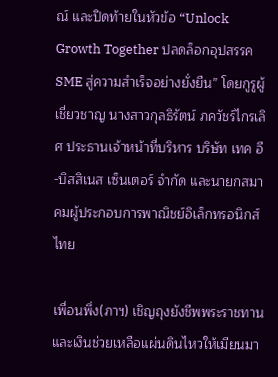ณ์ และปิดท้ายในหัวข้อ “Unlock Growth Together ปลดล็อกอุปสรรค SME สู่ความสำเร็จอย่างยั่งยืน” โดยกูรูผู้เชี่ยวชาญ นางสาวกุลธิรัตน์ ภควัชร์ไกรเลิศ ประธานเจ้าหน้าที่บริหาร บริษัท เทค อี-บิสสิเนส เซ็นเตอร์ จำกัด และนายกสมาคมผู้ประกอบการพาณิชย์อิเล็กทรอนิกส์ไทย

เพื่อนพึ่ง(ภาฯ) เชิญถุงยังชีพพระราชทานและเงินช่วยเหลือแผ่นดินไหวให้เมียนมา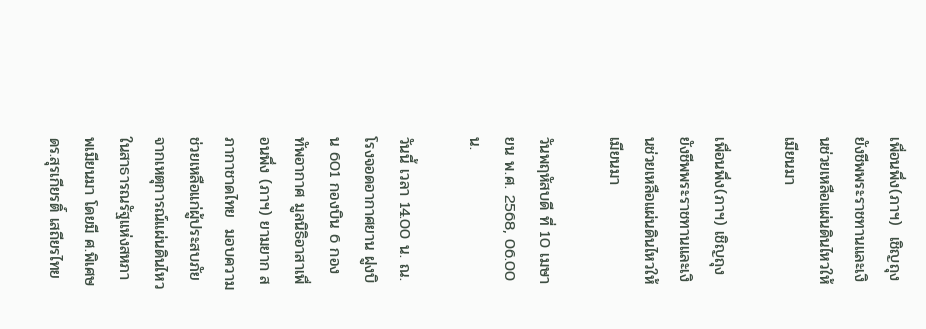เพื่อนพึ่ง(ภาฯ)  เชิญถุงยังชีพพระราชทานและเงินช่วยเหลือแผ่นดินไหวให้เมียนมา

เพื่อนพึ่ง(ภาฯ) เชิญถุงยังชีพพระราชทานและเงินช่วยเหลือแผ่นดินไหวให้เมียนมา

วันพฤหัสบดี ที่ 10 เมษายน พ.ศ. 2568, 06.00 น.

วันนี้ เวลา 14.00 น. ณ. โรงจอดอากาศยาน ฝูงบิน 601 กองบิน 6 กองทัพอากาศ มูลนิธิอาสาเพื่อนพึ่ง (ภาฯ) ยามยาก สภากาชาดไทย  มอบความช่วยเหลือแก่ผู้ประสบภัยจากเหตุการณ์แผ่นดินไหว ในสาธารณรัฐแห่งสหภาพเมียนมา โดยมี ศ.พิเศษ ดร.สุรเกียรติ์ เสถียรไทย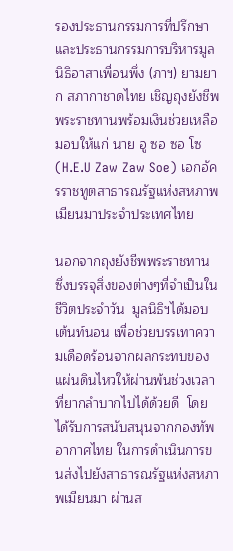รองประธานกรรมการที่ปรึกษาและประธานกรรมการบริหารมูลนิธิอาสาเพื่อนพึ่ง (ภาฯ) ยามยาก สภากาชาดไทย เชิญถุงยังชีพพระราชทานพร้อมเงินช่วยเหลือมอบให้แก่ นาย อู ซอ ซอ โซ (H.E.U Zaw Zaw Soe) เอกอัครราชทูตสาธารณรัฐแห่งสหภาพเมียนมาประจำประเทศไทย

นอกจากถุงยังชีพพระราชทาน ซึ่งบรรจุสิ่งของต่างๆที่จำเป็นในชีวิตประจำวัน  มูลนิธิฯได้มอบเต้นท์นอน เพื่อช่วยบรรเทาความเดือดร้อนจากผลกระทบของแผ่นดินไหวให้ผ่านพ้นช่วงเวลาที่ยากลำบากไปได้ด้วยดี  โดยได้รับการสนับสนุนจากกองทัพอากาศไทย ในการดำเนินการขนส่งไปยังสาธารณรัฐแห่งสหภาพเมียนมา ผ่านส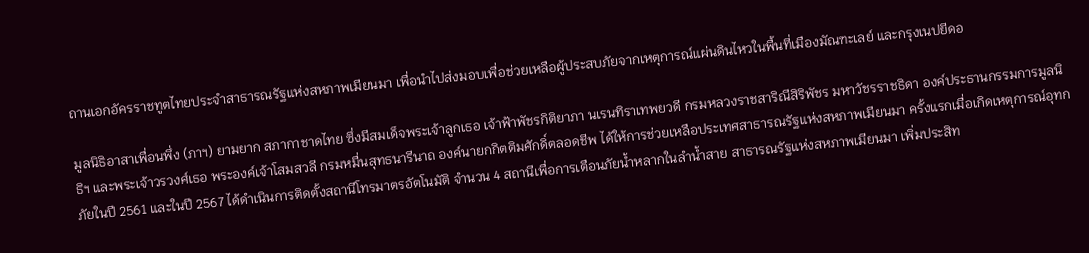ถานเอกอัครราชทูตไทยประจำสาธารณรัฐแห่งสหภาพเมียนมา เพื่อนำไปส่งมอบเพื่อช่วยเหลือผู้ประสบภัยจากเหตุการณ์แผ่นดินไหวในพื้นที่เมืองมัณฑะเลย์ และกรุงเนปยีดอ

มูลนิธิอาสาเพื่อนพึ่ง (ภาฯ) ยามยาก สภากาชาดไทย ซึ่งมีสมเด็จพระเจ้าลูกเธอ เจ้าฟ้าพัชรกิติยาภา นเรนทิราเทพยวดี กรมหลวงราชสาริณีสิริพัชร มหาวัชรราชธิดา องค์ประธานกรรมการมูลนิธิฯ และพระเจ้าวรวงศ์เธอ พระองค์เจ้าโสมสวลี กรมหมื่นสุทธนารีนาถ องค์นายกกิตติมศักดิ์ตลอดชีพ ได้ให้การช่วยเหลือประเทศสาธารณรัฐแห่งสหภาพเมียนมา ครั้งแรกเมื่อเกิดเหตุการณ์อุทกภัยในปี 2561 และในปี 2567 ได้ดำเนินการติดตั้งสถานีโทรมาตรอัตโนมัติ จำนวน 4 สถานีเพื่อการเตือนภัยน้ำหลากในลำน้ำสาย สาธารณรัฐแห่งสหภาพเมียนมา เพิ่มประสิท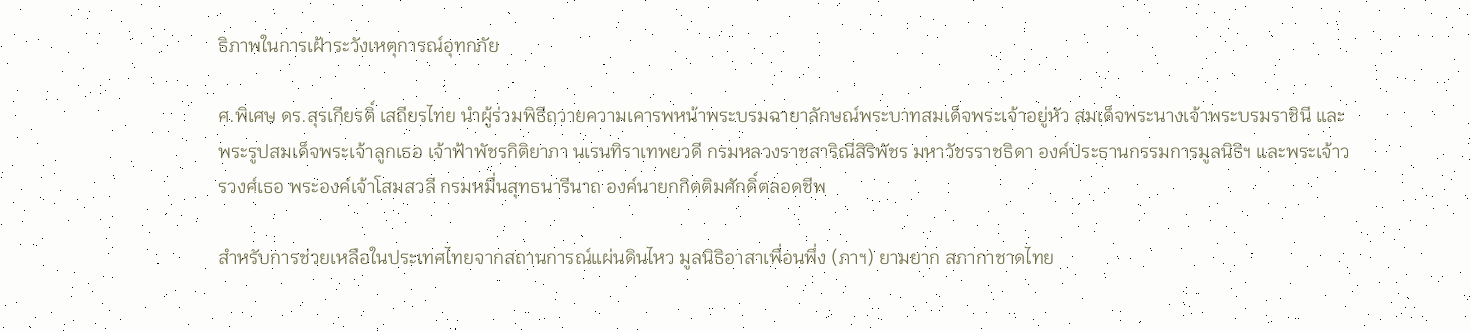ธิภาพในการเฝ้าระวังเหตุการณ์อุทกภัย

ศ.พิเศษ ดร.สุรเกียรติ์ เสถียรไทย นำผู้ร่วมพิธีถวายความเคารพหน้าพระบรมฉายาลักษณ์พระบาทสมเด็จพระเจ้าอยู่หัว สมเด็จพระนางเจ้าพระบรมราชินี และพระรูปสมเด็จพระเจ้าลูกเธอ เจ้าฟ้าพัชรกิติยาภา นเรนทิราเทพยวดี กรมหลวงราชสาริณีสิริพัชร มหาวัชรราชธิดา องค์ประธานกรรมการมูลนิธิฯ และพระเจ้าวรวงศ์เธอ พระองค์เจ้าโสมสวลี กรมหมื่นสุทธนารีนาถ องค์นายกกิตติมศักดิ์ตลอดชีพ

สำหรับการช่วยเหลือในประเทศไทยจากสถานการณ์แผ่นดินไหว มูลนิธิอาสาเพื่อนพึ่ง (ภาฯ) ยามยาก สภากาชาดไทย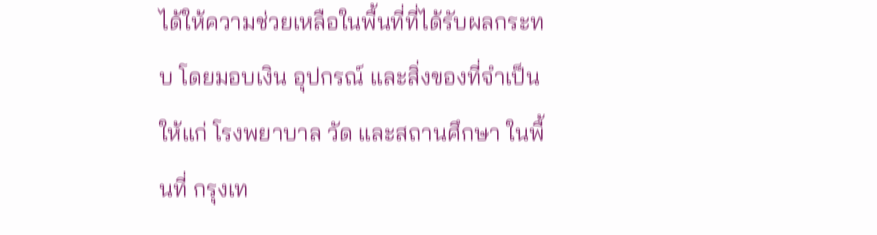ได้ให้ความช่วยเหลือในพื้นที่ที่ได้รับผลกระทบ โดยมอบเงิน อุปกรณ์ และสิ่งของที่จำเป็น ให้แก่ โรงพยาบาล วัด และสถานศึกษา ในพื้นที่ กรุงเท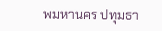พมหานคร ปทุมธา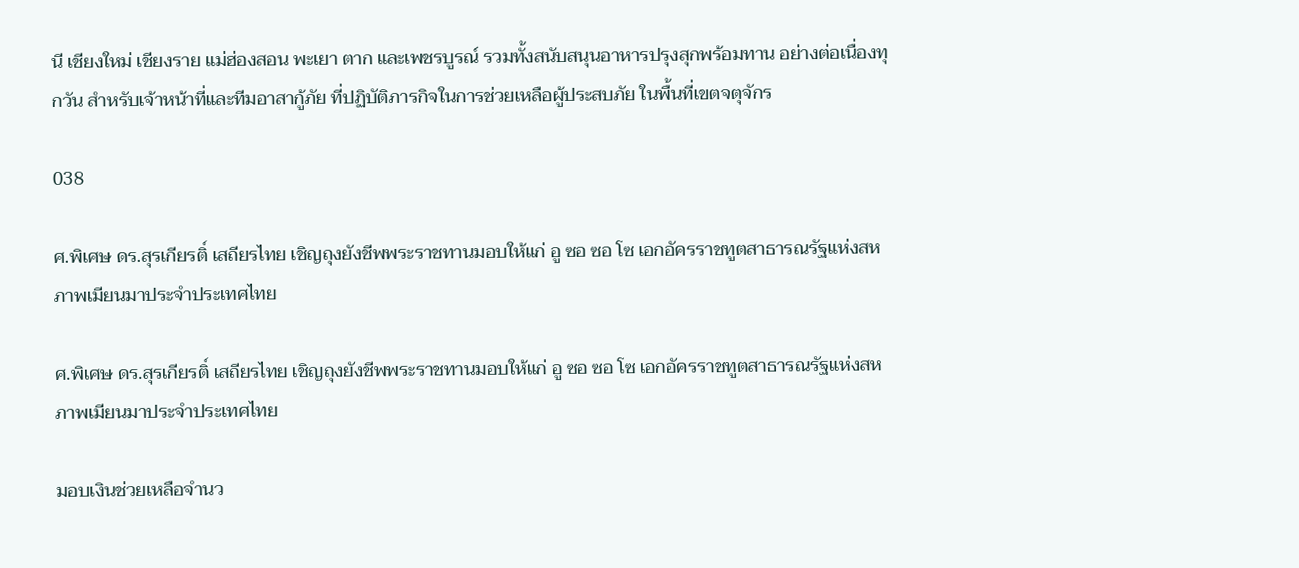นี เชียงใหม่ เชียงราย แม่ฮ่องสอน พะเยา ตาก และเพชรบูรณ์ รวมทั้งสนับสนุนอาหารปรุงสุกพร้อมทาน อย่างต่อเนื่องทุกวัน สำหรับเจ้าหน้าที่และทีมอาสากู้ภัย ที่ปฏิบัติภารกิจในการช่วยเหลือผู้ประสบภัย ในพื้นที่เขตจตุจักร

038

ศ.พิเศษ ดร.สุรเกียรติ์ เสถียรไทย เชิญถุงยังชีพพระราชทานมอบให้แก่ อู ซอ ซอ โซ เอกอัครราชทูตสาธารณรัฐแห่งสหภาพเมียนมาประจำประเทศไทย

ศ.พิเศษ ดร.สุรเกียรติ์ เสถียรไทย เชิญถุงยังชีพพระราชทานมอบให้แก่ อู ซอ ซอ โซ เอกอัครราชทูตสาธารณรัฐแห่งสหภาพเมียนมาประจำประเทศไทย

มอบเงินช่วยเหลือจำนว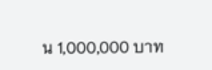น 1,000,000 บาท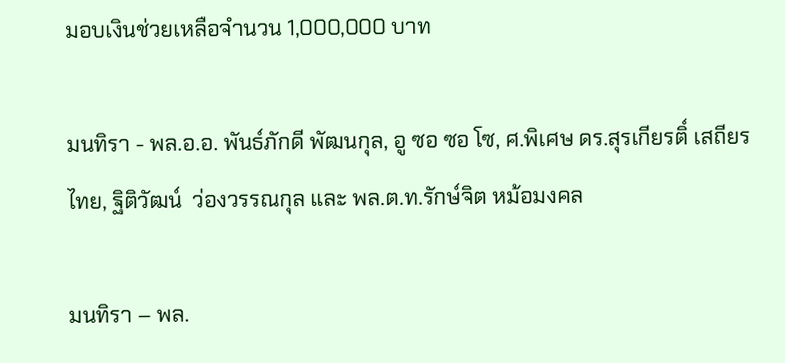มอบเงินช่วยเหลือจำนวน 1,000,000 บาท

มนทิรา - พล.อ.อ. พันธ์ภักดี พัฒนกุล, อู ซอ ซอ โซ, ศ.พิเศษ ดร.สุรเกียรติ์ เสถียรไทย, ฐิติวัฒน์  ว่องวรรณกุล และ พล.ต.ท.รักษ์จิต หม้อมงคล

มนทิรา – พล.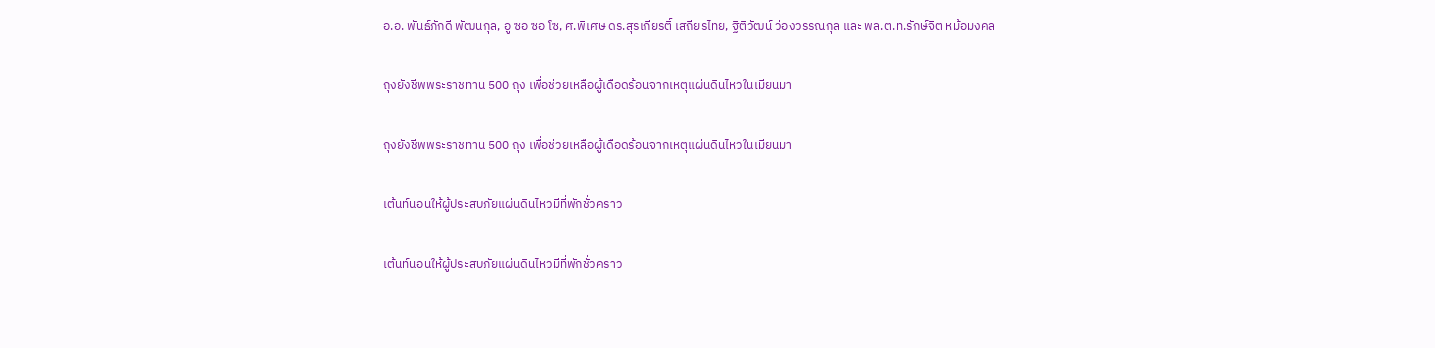อ.อ. พันธ์ภักดี พัฒนกุล, อู ซอ ซอ โซ, ศ.พิเศษ ดร.สุรเกียรติ์ เสถียรไทย, ฐิติวัฒน์ ว่องวรรณกุล และ พล.ต.ท.รักษ์จิต หม้อมงคล

ถุงยังชีพพระราชทาน 500 ถุง เพื่อช่วยเหลือผู้เดือดร้อนจากเหตุแผ่นดินไหวในเมียนมา

ถุงยังชีพพระราชทาน 500 ถุง เพื่อช่วยเหลือผู้เดือดร้อนจากเหตุแผ่นดินไหวในเมียนมา

เต้นท์นอนให้ผู้ประสบภัยแผ่นดินไหวมีที่พักชั่วคราว

เต้นท์นอนให้ผู้ประสบภัยแผ่นดินไหวมีที่พักชั่วคราว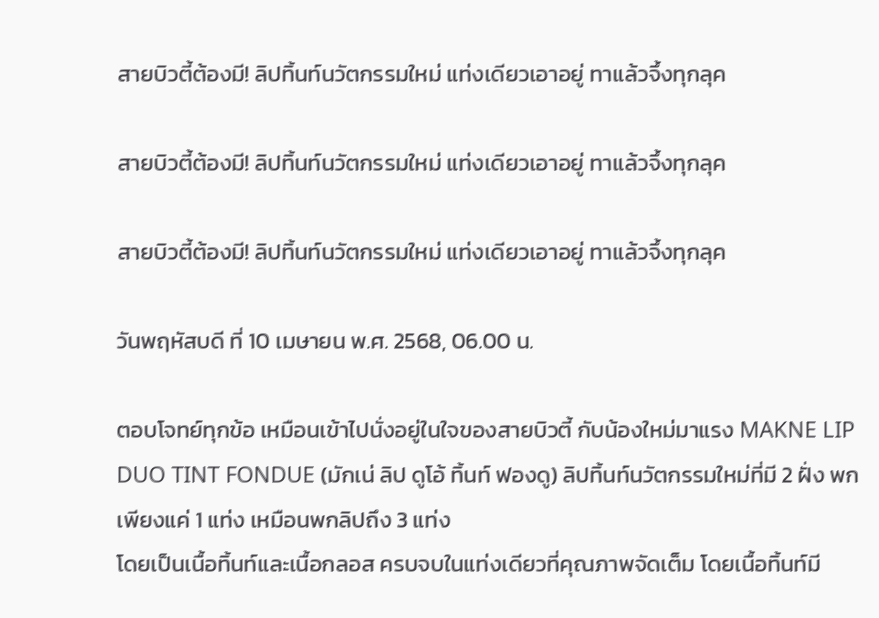สายบิวตี้ต้องมี! ลิปทิ้นท์นวัตกรรมใหม่ แท่งเดียวเอาอยู่ ทาแล้วจึ้งทุกลุค

สายบิวตี้ต้องมี! ลิปทิ้นท์นวัตกรรมใหม่ แท่งเดียวเอาอยู่ ทาแล้วจึ้งทุกลุค

สายบิวตี้ต้องมี! ลิปทิ้นท์นวัตกรรมใหม่ แท่งเดียวเอาอยู่ ทาแล้วจึ้งทุกลุค

วันพฤหัสบดี ที่ 10 เมษายน พ.ศ. 2568, 06.00 น.

ตอบโจทย์ทุกข้อ เหมือนเข้าไปนั่งอยู่ในใจของสายบิวตี้ กับน้องใหม่มาแรง MAKNE LIP DUO TINT FONDUE (มักเน่ ลิป ดูโอ้ ทิ้นท์ ฟองดู) ลิปทิ้นท์นวัตกรรมใหม่ที่มี 2 ฝั่ง พกเพียงแค่ 1 แท่ง เหมือนพกลิปถึง 3 แท่ง
โดยเป็นเนื้อทิ้นท์และเนื้อกลอส ครบจบในแท่งเดียวที่คุณภาพจัดเต็ม โดยเนื้อทิ้นท์มี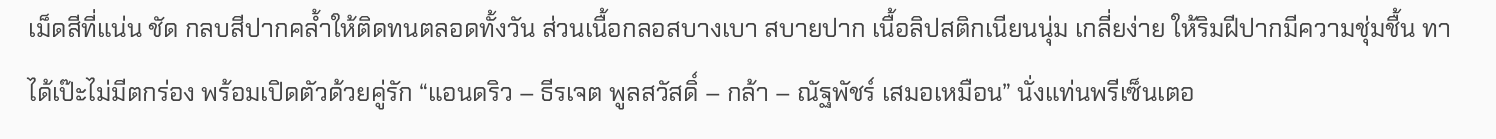เม็ดสีที่แน่น ชัด กลบสีปากคล้ำให้ติดทนตลอดทั้งวัน ส่วนเนื้อกลอสบางเบา สบายปาก เนื้อลิปสติกเนียนนุ่ม เกลี่ยง่าย ให้ริมฝีปากมีความชุ่มชื้น ทาได้เป๊ะไม่มีตกร่อง พร้อมเปิดตัวด้วยคู่รัก “แอนดริว – ธีรเจต พูลสวัสดิ์ – กล้า – ณัฐพัชร์ เสมอเหมือน” นั่งแท่นพรีเซ็นเตอ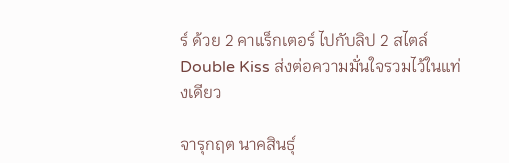ร์ ด้วย 2 คาแร็กเตอร์ ไปกับลิป 2 สไตล์ Double Kiss ส่งต่อความมั่นใจรวมไว้ในแท่งเดียว

จารุกฤต นาคสินธุ์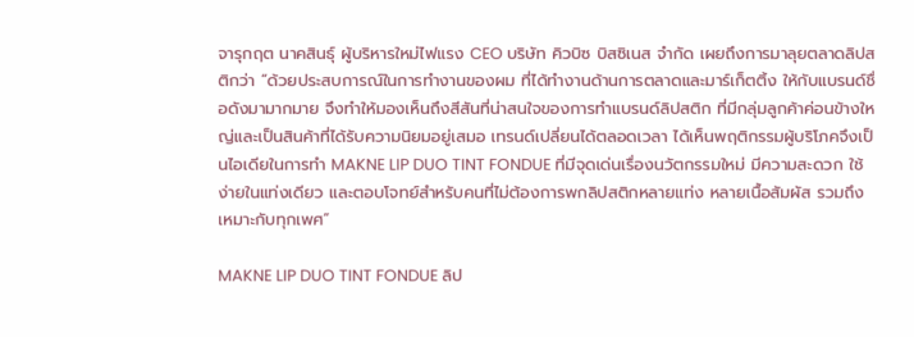จารุกฤต นาคสินธุ์ ผู้บริหารใหม่ไฟแรง CEO บริษัท คิวบิซ บิสซิเนส จำกัด เผยถึงการมาลุยตลาดลิปสติกว่า “ด้วยประสบการณ์ในการทำงานของผม ที่ได้ทำงานด้านการตลาดและมาร์เก็ตติ้ง ให้กับแบรนด์ชื่อดังมามากมาย จึงทำให้มองเห็นถึงสีสันที่น่าสนใจของการทำแบรนด์ลิปสติก ที่มีกลุ่มลูกค้าค่อนข้างใหญ่และเป็นสินค้าที่ได้รับความนิยมอยู่เสมอ เทรนด์เปลี่ยนได้ตลอดเวลา ได้เห็นพฤติกรรมผู้บริโภคจึงเป็นไอเดียในการทำ MAKNE LIP DUO TINT FONDUE ที่มีจุดเด่นเรื่องนวัตกรรมใหม่ มีความสะดวก ใช้ง่ายในแท่งเดียว และตอบโจทย์สำหรับคนที่ไม่ต้องการพกลิปสติกหลายแท่ง หลายเนื้อสัมผัส รวมถึงเหมาะกับทุกเพศ”

MAKNE LIP DUO TINT FONDUE ลิป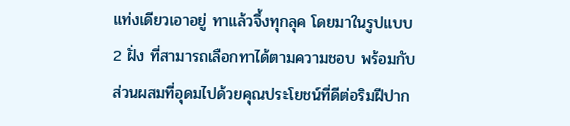แท่งเดียวเอาอยู่ ทาแล้วจึ้งทุกลุค โดยมาในรูปแบบ 2 ฝั่ง ที่สามารถเลือกทาได้ตามความชอบ พร้อมกับส่วนผสมที่อุดมไปด้วยคุณประโยชน์ที่ดีต่อริมฝีปาก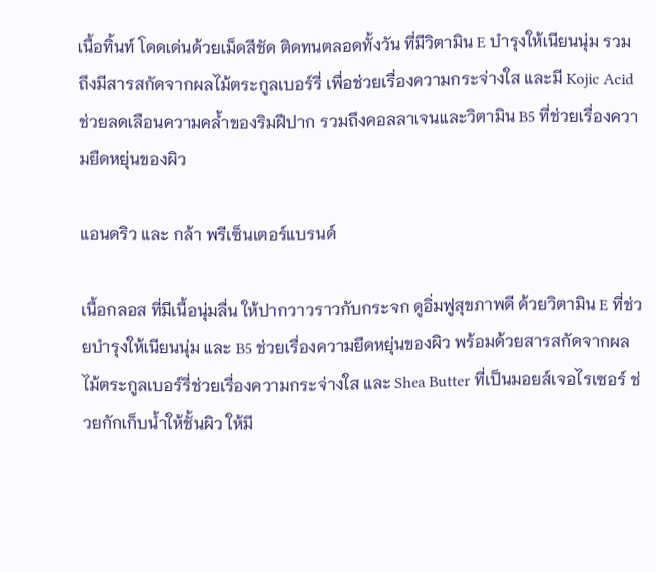เนื้อทิ้นท์ โดดเด่นด้วยเม็ดสีชัด ติดทนตลอดทั้งวัน ที่มีวิตามิน E บำรุงให้เนียนนุ่ม รวมถึงมีสารสกัดจากผลไม้ตระกูลเบอร์รี่ เพื่อช่วยเรื่องความกระจ่างใส และมี Kojic Acid ช่วยลดเลือนความคล้ำของริมฝีปาก รวมถึงคอลลาเจนและวิตามิน B5 ที่ช่วยเรื่องความยืดหยุ่นของผิว

แอนดริว และ กล้า พรีเซ็นเตอร์แบรนด์

เนื้อกลอส ที่มีเนื้อนุ่มลื่น ให้ปากวาวราวกับกระจก ดูอิ่มฟูสุขภาพดี ด้วยวิตามิน E ที่ช่วยบำรุงให้เนียนนุ่ม และ B5 ช่วยเรื่องความยืดหยุ่นของผิว พร้อมด้วยสารสกัดจากผลไม้ตระกูลเบอร์รี่ช่วยเรื่องความกระจ่างใส และ Shea Butter ที่เป็นมอยส์เจอไรเซอร์ ช่วยกักเก็บน้ำให้ชั้นผิว ให้มี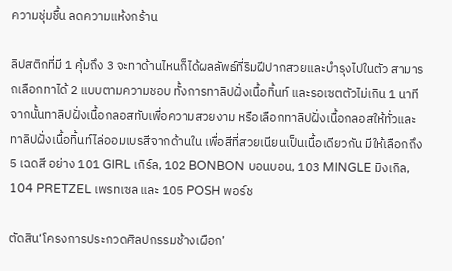ความชุ่มชื้น ลดความแห้งกร้าน

ลิปสติกที่มี 1 คุ้มถึง 3 จะทาด้านไหนก็ได้ผลลัพธ์ที่ริมฝีปากสวยและบำรุงไปในตัว สามารถเลือกทาได้ 2 แบบตามความชอบ ทั้งการทาลิปฝั่งเนื้อทิ้นท์ และรอเซตตัวไม่เกิน 1 นาที จากนั้นทาลิปฝั่งเนื้อกลอสทับเพื่อความสวยงาม หรือเลือกทาลิปฝั่งเนื้อกลอสให้ทั่วและทาลิปฝั่งเนื้อทิ้นท์ไล่ออมเบรสีจากด้านใน เพื่อสีที่สวยเนียนเป็นเนื้อเดียวกัน มีให้เลือกถึง 5 เฉดสี อย่าง 101 GIRL เกิร์ล, 102 BONBON บอนบอน, 103 MINGLE มิงเกิล, 104 PRETZEL เพรทเซล และ 105 POSH พอร์ช

ตัดสิน‘โครงการประกวดศิลปกรรมช้างเผือก’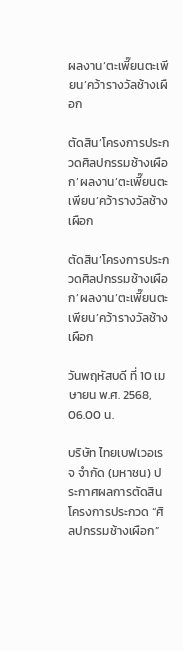ผลงาน‘ตะเพี๊ยนตะเพียน’คว้ารางวัลช้างเผือก

ตัดสิน‘โครงการประกวดศิลปกรรมช้างเผือก’ผลงาน‘ตะเพี๊ยนตะเพียน’คว้ารางวัลช้างเผือก

ตัดสิน‘โครงการประกวดศิลปกรรมช้างเผือก’ผลงาน‘ตะเพี๊ยนตะเพียน’คว้ารางวัลช้างเผือก

วันพฤหัสบดี ที่ 10 เมษายน พ.ศ. 2568, 06.00 น.

บริษัท ไทยเบฟเวอเรจ จำกัด (มหาชน) ประกาศผลการตัดสิน โครงการประกวด “ศิลปกรรมช้างเผือก”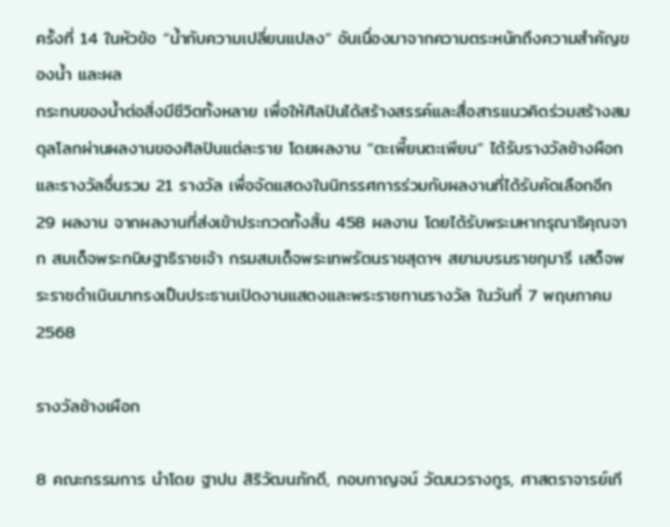ครั้งที่ 14 ในหัวข้อ “น้ำกับความเปลี่ยนแปลง” อันเนื่องมาจากความตระหนักถึงความสำคัญของน้ำ และผล
กระทบของน้ำต่อสิ่งมีชีวิตทั้งหลาย เพื่อให้ศิลปินได้สร้างสรรค์และสื่อสารแนวคิดร่วมสร้างสมดุลโลกผ่านผลงานของศิลปินแต่ละราย โดยผลงาน “ตะเพี๊ยนตะเพียน” ได้รับรางวัลช้างผือก และรางวัลอื่นรวม 21 รางวัล เพื่อจัดแสดงในนิทรรศการร่วมกับผลงานที่ได้รับคัดเลือกอีก 29 ผลงาน จากผลงานที่ส่งเข้าประกวดทั้งสิ้น 458 ผลงาน โดยได้รับพระมหากรุณาธิคุณจาก สมเด็จพระกนิษฐาธิราชเจ้า กรมสมเด็จพระเทพรัตนราชสุดาฯ สยามบรมราชกุมารี เสด็จพระราชดำเนินมาทรงเป็นประธานเปิดงานแสดงและพระราชทานรางวัล ในวันที่ 7 พฤษภาคม 2568

รางวัลช้างเผือก

8 คณะกรรมการ นำโดย ฐาปน สิริวัฒนภักดี, กอบกาญจน์ วัฒนวรางกูร, ศาสตราจารย์เกี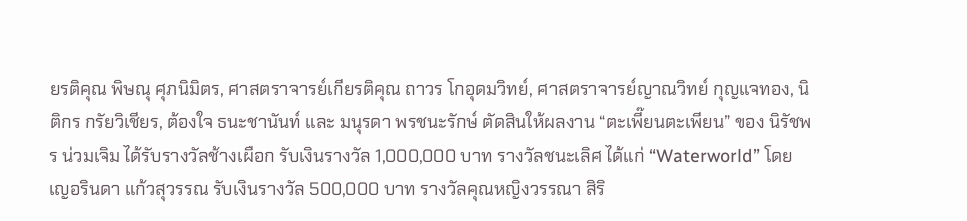ยรติคุณ พิษณุ ศุภนิมิตร, ศาสตราจารย์เกียรติคุณ ถาวร โกอุดมวิทย์, ศาสตราจารย์ญาณวิทย์ กุญแจทอง, นิติกร กรัยวิเชียร, ต้องใจ ธนะชานันท์ และ มนุรดา พรชนะรักษ์ ตัดสินให้ผลงาน “ตะเพี๊ยนตะเพียน” ของ นิรัชพร น่วมเจิม ได้รับรางวัลช้างเผือก รับเงินรางวัล 1,000,000 บาท รางวัลชนะเลิศ ได้แก่ “Waterworld” โดย เญอรินดา แก้วสุวรรณ รับเงินรางวัล 500,000 บาท รางวัลคุณหญิงวรรณา สิริ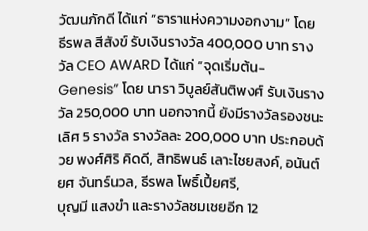วัฒนภักดี ได้แก่ “ธาราแห่งความงอกงาม” โดย ธีรพล สีสังข์ รับเงินรางวัล 400,000 บาท รางวัล CEO AWARD ได้แก่ “จุดเริ่มต้น-Genesis” โดย นารา วิบูลย์สันติพงศ์ รับเงินรางวัล 250,000 บาท นอกจากนี้ ยังมีรางวัลรองชนะเลิศ 5 รางวัล รางวัลละ 200,000 บาท ประกอบด้วย พงศ์ศิริ คิดดี, สิทธิพนธ์ เลาะไชยสงค์, อนันต์ยศ จันทร์นวล, ธีรพล โพธิ์เปี้ยศรี,
บุญมี แสงขำ และรางวัลชมเชยอีก 12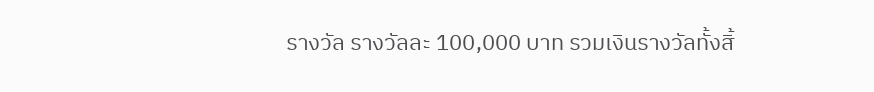รางวัล รางวัลละ 100,000 บาท รวมเงินรางวัลทั้งสิ้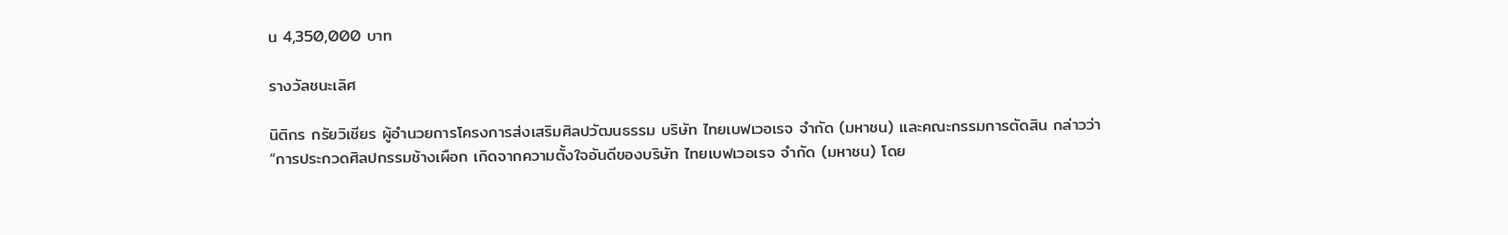น 4,350,000 บาท

รางวัลชนะเลิศ

นิติกร กรัยวิเชียร ผู้อำนวยการโครงการส่งเสริมศิลปวัฒนธรรม บริษัท ไทยเบฟเวอเรจ จำกัด (มหาชน) และคณะกรรมการตัดสิน กล่าวว่า “การประกวดศิลปกรรมช้างเผือก เกิดจากความตั้งใจอันดีของบริษัท ไทยเบฟเวอเรจ จำกัด (มหาชน) โดย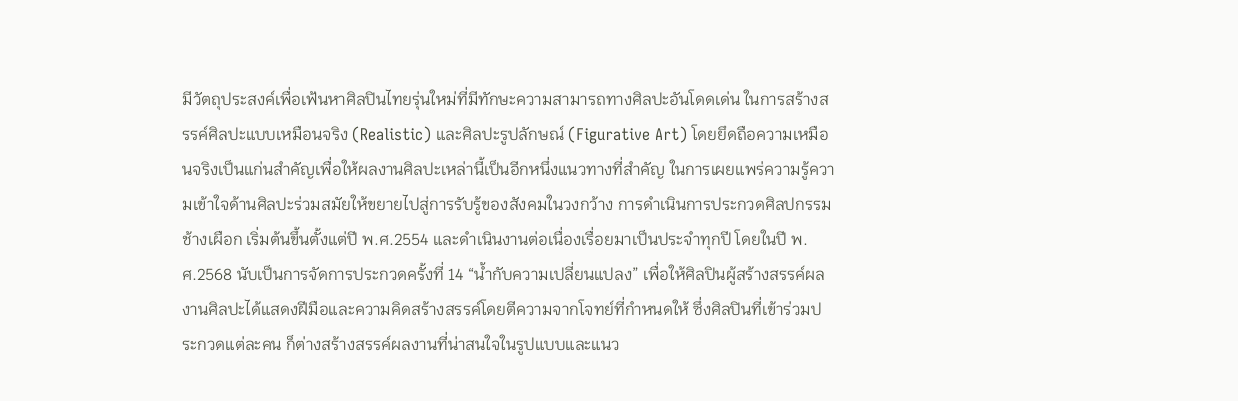มีวัตถุประสงค์เพื่อเฟ้นหาศิลปินไทยรุ่นใหม่ที่มีทักษะความสามารถทางศิลปะอันโดดเด่น ในการสร้างสรรค์ศิลปะแบบเหมือนจริง (Realistic) และศิลปะรูปลักษณ์ (Figurative Art) โดยยึดถือความเหมือนจริงเป็นแก่นสำคัญเพื่อให้ผลงานศิลปะเหล่านี้เป็นอีกหนึ่งแนวทางที่สำคัญ ในการเผยแพร่ความรู้ความเข้าใจด้านศิลปะร่วมสมัยให้ขยายไปสู่การรับรู้ของสังคมในวงกว้าง การดำเนินการประกวดศิลปกรรมช้างเผือก เริ่มต้นขึ้นตั้งแต่ปี พ.ศ.2554 และดำเนินงานต่อเนื่องเรื่อยมาเป็นประจำทุกปี โดยในปี พ.ศ.2568 นับเป็นการจัดการประกวดครั้งที่ 14 “น้ำกับความเปลี่ยนแปลง” เพื่อให้ศิลปินผู้สร้างสรรค์ผลงานศิลปะได้แสดงฝีมือและความคิดสร้างสรรค์โดยตีความจากโจทย์ที่กำหนดให้ ซึ่งศิลปินที่เข้าร่วมประกวดแต่ละคน ก็ต่างสร้างสรรค์ผลงานที่น่าสนใจในรูปแบบและแนว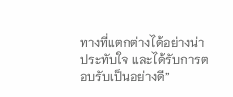ทางที่แตกต่างได้อย่างน่าประทับใจ และได้รับการตอบรับเป็นอย่างดี”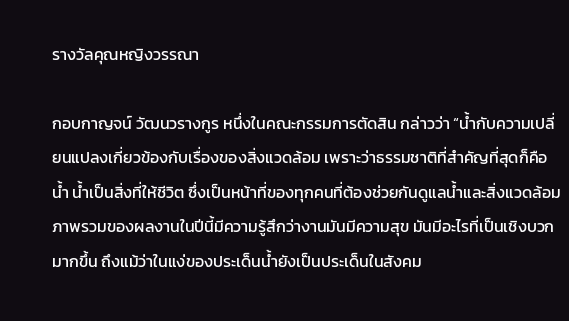รางวัลคุณหญิงวรรณา

กอบกาญจน์ วัฒนวรางกูร หนึ่งในคณะกรรมการตัดสิน กล่าวว่า “น้ำกับความเปลี่ยนแปลงเกี่ยวข้องกับเรื่องของสิ่งแวดล้อม เพราะว่าธรรมชาติที่สำคัญที่สุดก็คือน้ำ น้ำเป็นสิ่งที่ให้ชีวิต ซึ่งเป็นหน้าที่ของทุกคนที่ต้องช่วยกันดูแลน้ำและสิ่งแวดล้อม ภาพรวมของผลงานในปีนี้มีความรู้สึกว่างานมันมีความสุข มันมีอะไรที่เป็นเชิงบวกมากขึ้น ถึงแม้ว่าในแง่ของประเด็นน้ำยังเป็นประเด็นในสังคม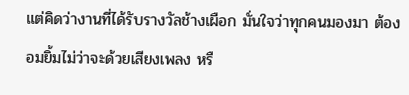แต่คิดว่างานที่ได้รับรางวัลช้างเผือก มั่นใจว่าทุกคนมองมา ต้องอมยิ้มไม่ว่าจะด้วยเสียงเพลง หรื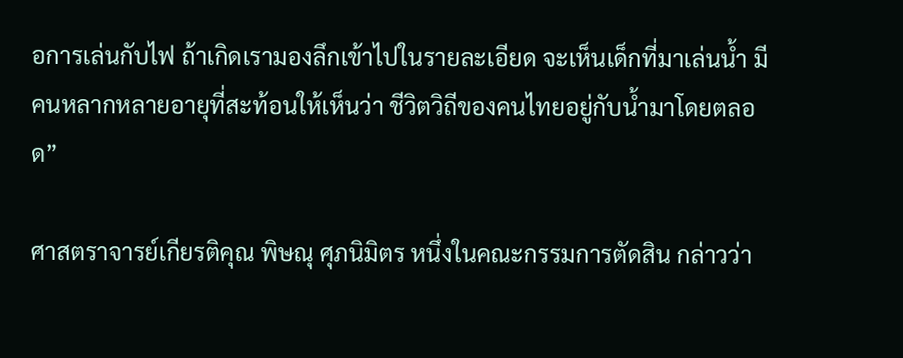อการเล่นกับไฟ ถ้าเกิดเรามองลึกเข้าไปในรายละเอียด จะเห็นเด็กที่มาเล่นน้ำ มีคนหลากหลายอายุที่สะท้อนให้เห็นว่า ชีวิตวิถีของคนไทยอยู่กับน้ำมาโดยตลอด”

ศาสตราจารย์เกียรติคุณ พิษณุ ศุภนิมิตร หนึ่งในคณะกรรมการตัดสิน กล่าวว่า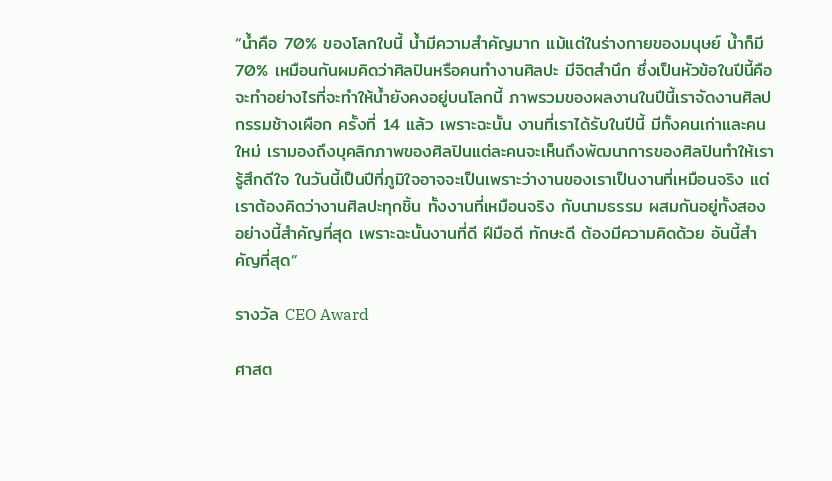“น้ำคือ 70% ของโลกใบนี้ น้ำมีความสำคัญมาก แม้แต่ในร่างกายของมนุษย์ น้ำก็มี 70% เหมือนกันผมคิดว่าศิลปินหรือคนทำงานศิลปะ มีจิตสำนึก ซึ่งเป็นหัวข้อในปีนี้คือจะทำอย่างไรที่จะทำให้น้ำยังคงอยู่บนโลกนี้ ภาพรวมของผลงานในปีนี้เราจัดงานศิลปกรรมช้างเผือก ครั้งที่ 14 แล้ว เพราะฉะนั้น งานที่เราได้รับในปีนี้ มีทั้งคนเก่าและคนใหม่ เรามองถึงบุคลิกภาพของศิลปินแต่ละคนจะเห็นถึงพัฒนาการของศิลปินทำให้เรารู้สึกดีใจ ในวันนี้เป็นปีที่ภูมิใจอาจจะเป็นเพราะว่างานของเราเป็นงานที่เหมือนจริง แต่เราต้องคิดว่างานศิลปะทุกชิ้น ทั้งงานที่เหมือนจริง กับนามธรรม ผสมกันอยู่ทั้งสองอย่างนี้สำคัญที่สุด เพราะฉะนั้นงานที่ดี ฝีมือดี ทักษะดี ต้องมีความคิดด้วย อันนี้สำคัญที่สุด”

รางวัล CEO Award

ศาสต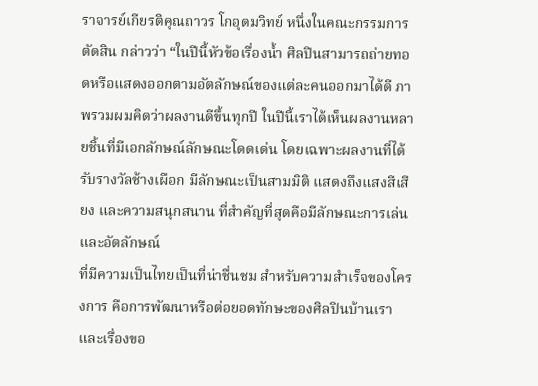ราจารย์เกียรติคุณถาวร โกอุดมวิทย์ หนึ่งในคณะกรรมการตัดสิน กล่าวว่า “ในปีนี้หัวข้อเรื่องน้ำ ศิลปินสามารถถ่ายทอดหรือแสดงออกตามอัตลักษณ์ของแต่ละคนออกมาได้ดี ภาพรวมผมคิดว่าผลงานดีขึ้นทุกปี ในปีนี้เราได้เห็นผลงานหลายชิ้นที่มีเอกลักษณ์ลักษณะโดดเด่น โดยเฉพาะผลงานที่ได้รับรางวัลช้างเผือก มีลักษณะเป็นสามมิติ แสดงถึงแสงสีเสียง และความสนุกสนาน ที่สำคัญที่สุดคือมีลักษณะการเล่นและอัตลักษณ์
ที่มีความเป็นไทยเป็นที่น่าชื่นชม สำหรับความสำเร็จของโครงการ คือการพัฒนาหรือต่อยอดทักษะของศิลปินบ้านเรา และเรื่องขอ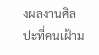งผลงานศิลปะที่คนเฝ้าม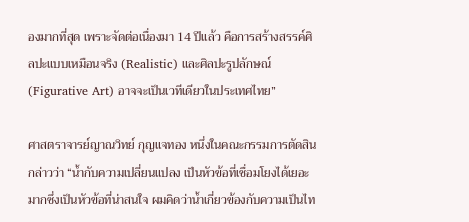องมากที่สุด เพราะจัดต่อเนื่องมา 14 ปีแล้ว คือการสร้างสรรค์ศิลปะแบบเหมือนจริง (Realistic) และศิลปะรูปลักษณ์ (Figurative Art) อาจจะเป็นเวทีเดียวในประเทศไทย”

ศาสตราจารย์ญาณวิทย์ กุญแจทอง หนึ่งในคณะกรรมการตัดสิน กล่าวว่า “น้ำกับความเปลี่ยนแปลง เป็นหัวข้อที่เชื่อมโยงได้เยอะมากซึ่งเป็นหัวข้อที่น่าสนใจ ผมคิดว่าน้ำเกี่ยวข้องกับความเป็นไท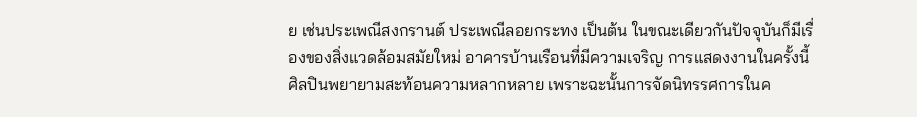ย เช่นประเพณีสงกรานต์ ประเพณีลอยกระทง เป็นต้น ในขณะเดียวกันปัจจุบันก็มีเรื่องของสิ่งแวดล้อมสมัยใหม่ อาคารบ้านเรือนที่มีความเจริญ การแสดงงานในครั้งนี้ศิลปินพยายามสะท้อนความหลากหลาย เพราะฉะนั้นการจัดนิทรรศการในค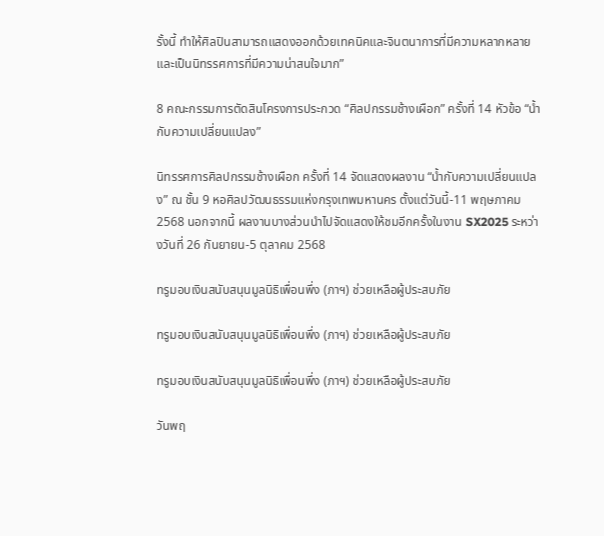รั้งนี้ ทำให้ศิลปินสามารถแสดงออกด้วยเทคนิคและจินตนาการที่มีความหลากหลาย และเป็นนิทรรศการที่มีความน่าสนใจมาก”

8 คณะกรรมการตัดสินโครงการประกวด “ศิลปกรรมช้างเผือก” ครั้งที่ 14 หัวข้อ “น้ำกับความเปลี่ยนแปลง”

นิทรรศการศิลปกรรมช้างเผือก ครั้งที่ 14 จัดแสดงผลงาน “น้ำกับความเปลี่ยนแปลง” ณ ชั้น 9 หอศิลปวัฒนธรรมแห่งกรุงเทพมหานคร ตั้งแต่วันนี้-11 พฤษภาคม 2568 นอกจากนี้ ผลงานบางส่วนนำไปจัดแสดงให้ชมอีกครั้งในงาน SX2025 ระหว่างวันที่ 26 กันยายน-5 ตุลาคม 2568

ทรูมอบเงินสนับสนุนมูลนิธิเพื่อนพึ่ง (ภาฯ) ช่วยเหลือผู้ประสบภัย

ทรูมอบเงินสนับสนุนมูลนิธิเพื่อนพึ่ง (ภาฯ) ช่วยเหลือผู้ประสบภัย

ทรูมอบเงินสนับสนุนมูลนิธิเพื่อนพึ่ง (ภาฯ) ช่วยเหลือผู้ประสบภัย

วันพฤ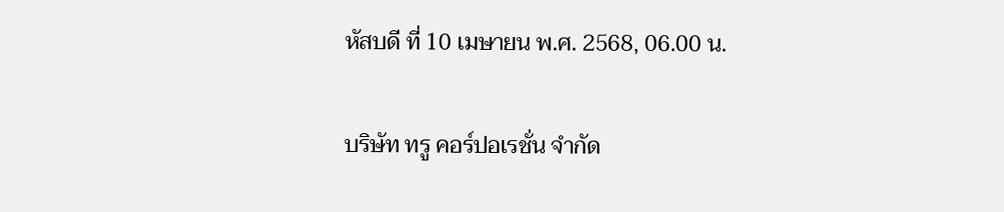หัสบดี ที่ 10 เมษายน พ.ศ. 2568, 06.00 น.

บริษัท ทรู คอร์ปอเรชั่น จำกัด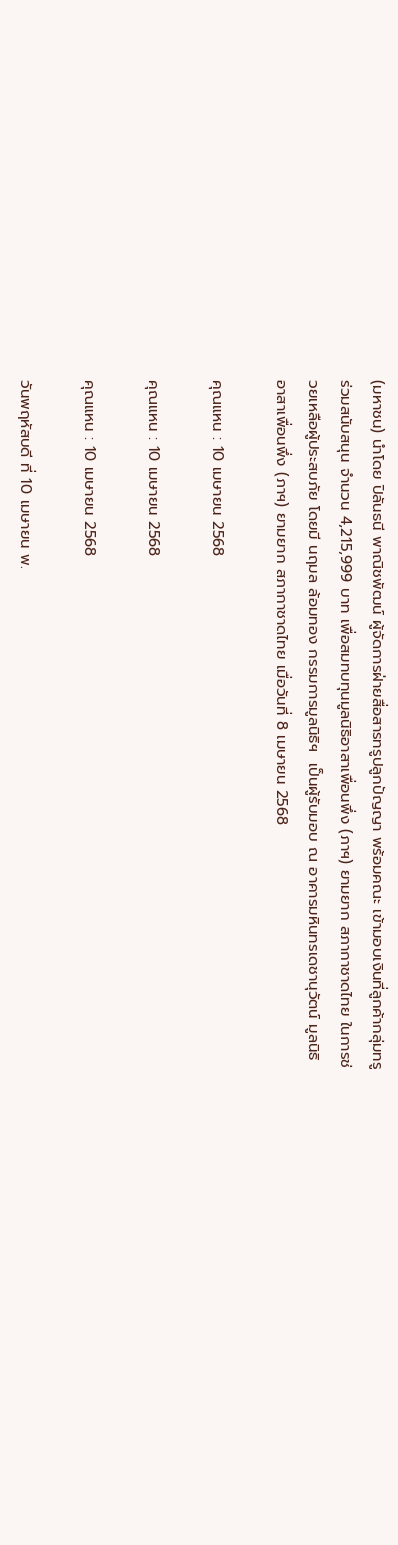(มหาชน) นำโดย ปิลันธนี พาณิชพัฒน์ ผู้จัดการฝ่ายสื่อสารทรูปลูกปัญญา พร้อมคณะ เข้ามอบเงินที่ลูกค้ากลุ่มทรู ร่วมสนับสนุน จำนวน 4,215,999 บาท เพื่อสมทบทุนมูลนิธิอาสาเพื่อนพึ่ง (ภาฯ) ยามยาก สภากาชาดไทย ในการช่วยเหลือผู้ประสบภัย โดยมี นฤมล ล้อมทอง กรรมการมูลนิธิฯ  เป็นผู้รับมอบ ณ อาคารมหินทรเดชานุวัตน์ มูลนิธิอาสาเพื่อนพึ่ง (ภาฯ) ยามยาก สภากาชาดไทย เมื่อวันที่ 8 เมษายน 2568

คุณแหน : 10 เมษายน 2568

คุณแหน : 10 เมษายน 2568

คุณแหน : 10 เมษายน 2568

วันพฤหัสบดี ที่ 10 เมษายน พ.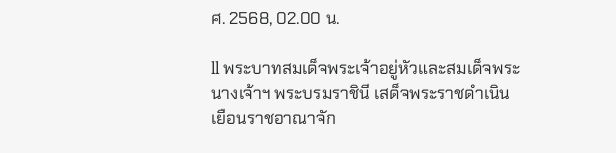ศ. 2568, 02.00 น.

ll พระบาทสมเด็จพระเจ้าอยู่หัวและสมเด็จพระนางเจ้าฯ พระบรมราชินี เสด็จพระราชดำเนินเยือนราชอาณาจัก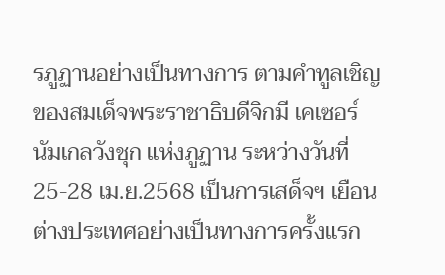รภูฏานอย่างเป็นทางการ ตามคำทูลเชิญของสมเด็จพระราชาธิบดีจิกมี เคเซอร์ นัมเกลวังชุก แห่งภูฏาน ระหว่างวันที่ 25-28 เม.ย.2568 เป็นการเสด็จฯ เยือนต่างประเทศอย่างเป็นทางการครั้งแรก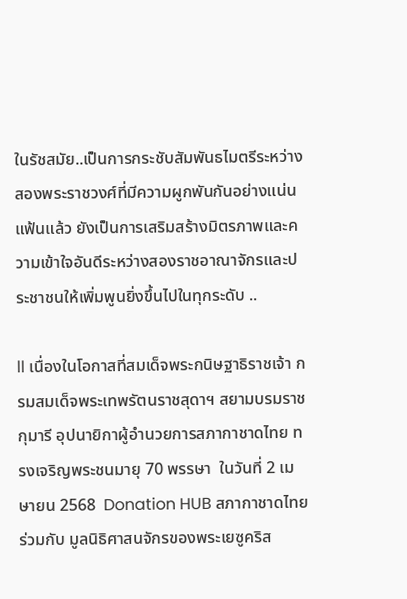ในรัชสมัย..เป็นการกระชับสัมพันธไมตรีระหว่างสองพระราชวงศ์ที่มีความผูกพันกันอย่างแน่นแฟ้นแล้ว ยังเป็นการเสริมสร้างมิตรภาพและความเข้าใจอันดีระหว่างสองราชอาณาจักรและประชาชนให้เพิ่มพูนยิ่งขึ้นไปในทุกระดับ ..

ll เนื่องในโอกาสที่สมเด็จพระกนิษฐาธิราชเจ้า กรมสมเด็จพระเทพรัตนราชสุดาฯ สยามบรมราชกุมารี อุปนายิกาผู้อำนวยการสภากาชาดไทย ทรงเจริญพระชนมายุ 70 พรรษา  ในวันที่ 2 เมษายน 2568  Donation HUB สภากาชาดไทย ร่วมกับ มูลนิธิศาสนจักรของพระเยซูคริส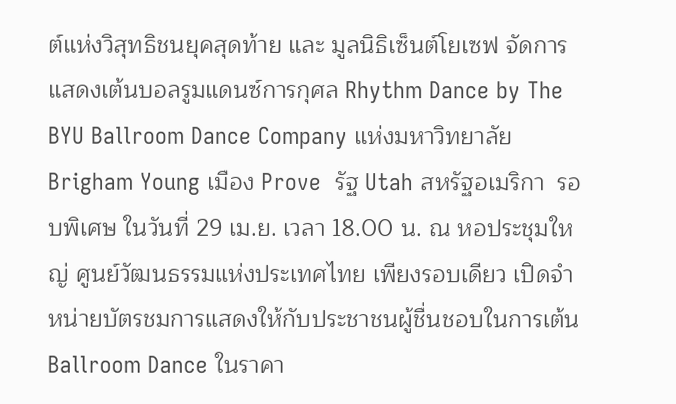ต์แห่งวิสุทธิชนยุคสุดท้าย และ มูลนิธิเซ็นต์โยเซฟ จัดการแสดงเต้นบอลรูมแดนซ์การกุศล Rhythm Dance by The BYU Ballroom Dance Company แห่งมหาวิทยาลัย Brigham Young เมือง Prove  รัฐ Utah สหรัฐอเมริกา  รอบพิเศษ ในวันที่ 29 เม.ย. เวลา 18.00 น. ณ หอประชุมใหญ่ ศูนย์วัฒนธรรมแห่งประเทศไทย เพียงรอบเดียว เปิดจำหน่ายบัตรชมการแสดงให้กับประชาชนผู้ชื่นชอบในการเต้น Ballroom Dance ในราคา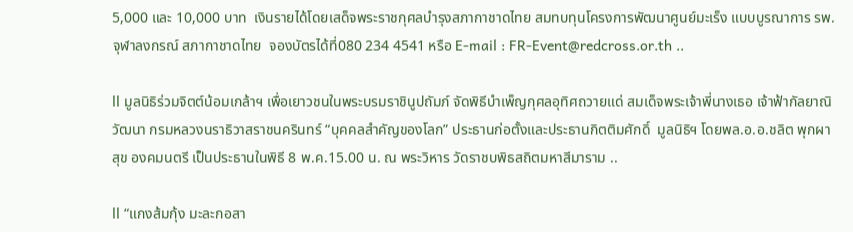5,000 และ 10,000 บาท  เงินรายได้โดยเสด็จพระราชกุศลบำรุงสภากาชาดไทย สมทบทุนโครงการพัฒนาศูนย์มะเร็ง แบบบูรณาการ รพ.จุฬาลงกรณ์ สภากาชาดไทย  จองบัตรได้ที่080 234 4541 หรือ E-mail : FR-Event@redcross.or.th ..

ll มูลนิธิร่วมจิตต์น้อมเกล้าฯ เพื่อเยาวชนในพระบรมราชินูปถัมภ์ จัดพิธีบำเพ็ญกุศลอุทิศถวายแด่ สมเด็จพระเจ้าพี่นางเธอ เจ้าฟ้ากัลยาณิวัฒนา กรมหลวงนราธิวาสราชนครินทร์ “บุคคลสำคัญของโลก” ประธานก่อตั้งและประธานกิตติมศักดิ์  มูลนิธิฯ โดยพล.อ.อ.ชลิต พุกผาสุข องคมนตรี เป็นประธานในพิธี 8 พ.ค.15.00 น. ณ พระวิหาร วัดราชบพิธสถิตมหาสีมาราม ..

ll “แกงส้มกุ้ง มะละกอสา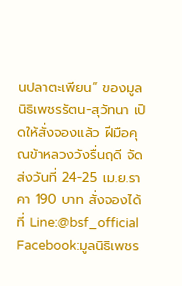นปลาตะเพียน” ของมูลนิธิเพชรรัตน-สุวัทนา เปิดให้สั่งจองแล้ว ฝีมือคุณข้าหลวงวังรื่นฤดี จัดส่งวันที่ 24-25 เม.ย.ราคา 190 บาท สั่งจองได้ที่ Line:@bsf_official Facebook:มูลนิธิเพชร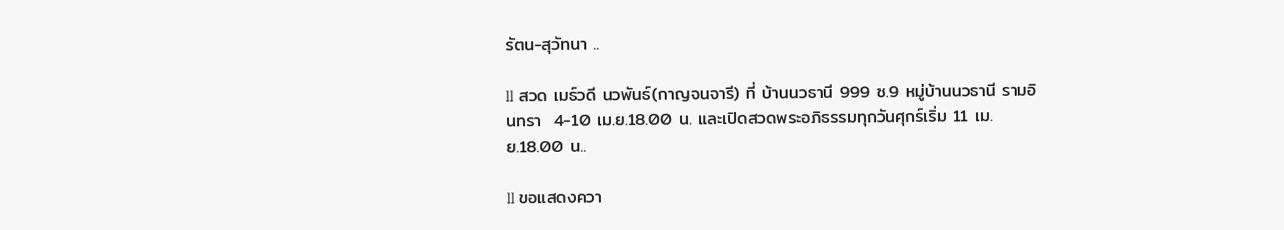รัตน-สุวัทนา ..

ll สวด เมธ์วดี นวพันธ์(กาญจนจารี) ที่ บ้านนวธานี 999 ซ.9 หมู่บ้านนวธานี รามอินทรา  4-10 เม.ย.18.00 น. และเปิดสวดพระอภิธรรมทุกวันศุกร์เริ่ม 11 เม.ย.18.00 น..

ll ขอแสดงควา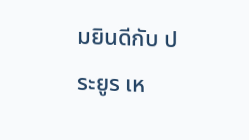มยินดีกับ ประยูร เห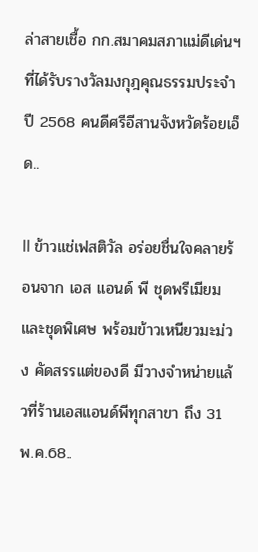ล่าสายเชื้อ กก.สมาคมสภาแม่ดีเด่นฯ ที่ได้รับรางวัลมงกุฎคุณธรรมประจำปี 2568 คนดีศรีอีสานจังหวัดร้อยเอ็ด..

ll ข้าวแช่เฟสติวัล อร่อยชื่นใจคลายร้อนจาก เอส แอนด์ พี ชุดพรีเมียม และชุดพิเศษ พร้อมข้าวเหนียวมะม่วง คัดสรรแต่ของดี มีวางจำหน่ายแล้วที่ร้านเอสแอนด์พีทุกสาขา ถึง 31 พ.ค.68..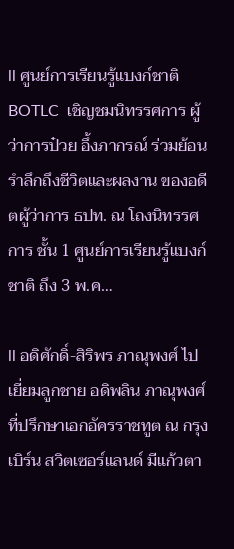ll ศูนย์การเรียนรู้แบงก์ชาติ BOTLC  เชิญชมนิทรรศการ ผู้ว่าการป๋วย อึ้งภากรณ์ ร่วมย้อนรำลึกถึงชีวิตและผลงาน ของอดีตผู้ว่าการ ธปท. ณ โถงนิทรรศการ ชั้น 1 ศูนย์การเรียนรู้แบงก์ชาติ ถึง 3 พ.ค…

ll อดิศักดิ์-สิริพร ภาณุพงศ์ ไปเยี่ยมลูกชาย อดิพลิน ภาณุพงศ์ ที่ปรึกษาเอกอัครราชทูต ณ กรุงเบิร์น สวิตเซอร์แลนด์ มีแก้วตา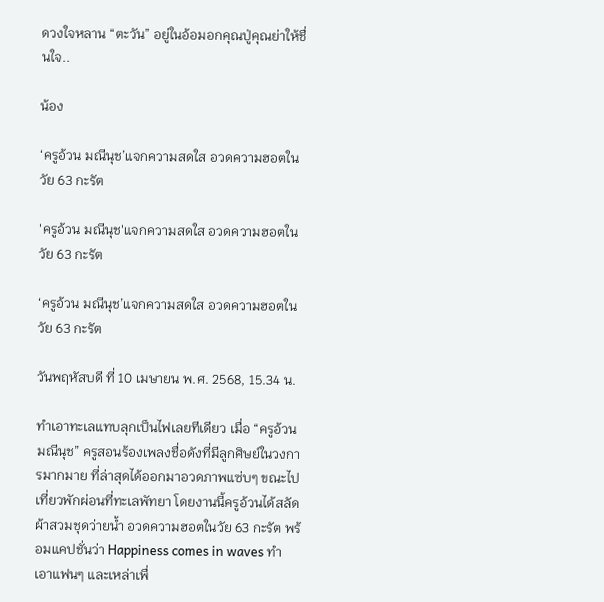ดวงใจหลาน “ตะวัน” อยู่ในอ้อมอกคุณปู่คุณย่าให้ชื่นใจ..

น้อง

‘ครูอ้วน มณีนุช’แจกความสดใส อวดความฮอตในวัย 63 กะรัต

'ครูอ้วน มณีนุช'แจกความสดใส อวดความฮอตในวัย 63 กะรัต

‘ครูอ้วน มณีนุช’แจกความสดใส อวดความฮอตในวัย 63 กะรัต

วันพฤหัสบดี ที่ 10 เมษายน พ.ศ. 2568, 15.34 น.

ทำเอาทะเลแทบลุกเป็นไฟเลยทีเดียว เมื่อ “ครูอ้วน มณีนุช” ครูสอนร้องเพลงชื่อดังที่มีลูกศิษย์ในวงการมากมาย ที่ล่าสุดได้ออกมาอวดภาพแซ่บๆ ขณะไปเที่ยวพักผ่อนที่ทะเลพัทยา โดยงานนี้ครูอ้วนได้สลัดผ้าสวมชุดว่ายน้ำ อวดความฮอตในวัย 63 กะรัต พร้อมแคปชั่นว่า Happiness comes in waves ทำเอาแฟนๆ และเหล่าเพื่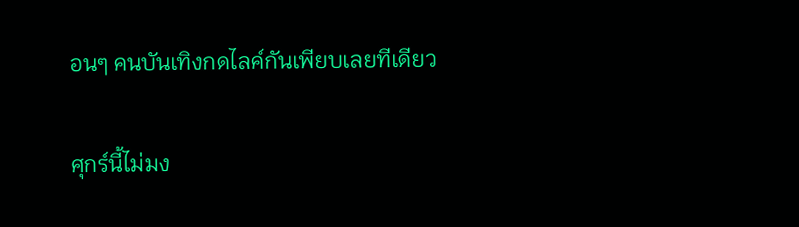อนๆ คนบันเทิงกดไลค์กันเพียบเลยทีเดียว

ศุกร์นี้ไม่มง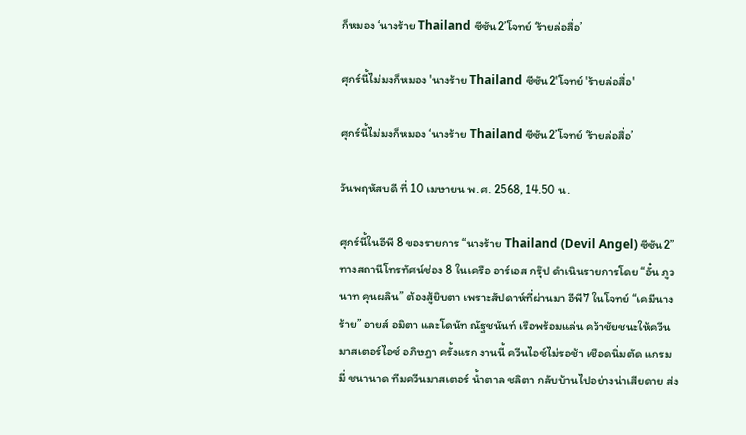ก็หมอง ‘นางร้าย Thailand ซีซัน2’โจทย์ ‘ร้ายล่อสื่อ’

ศุกร์นี้ไม่มงก็หมอง 'นางร้าย Thailand ซีซัน2'โจทย์ 'ร้ายล่อสื่อ'

ศุกร์นี้ไม่มงก็หมอง ‘นางร้าย Thailand ซีซัน2’โจทย์ ‘ร้ายล่อสื่อ’

วันพฤหัสบดี ที่ 10 เมษายน พ.ศ. 2568, 14.50 น.

ศุกร์นี้ในอีพี 8 ของรายการ “นางร้าย Thailand (Devil Angel) ซีซัน2” ทางสถานีโทรทัศน์ช่อง 8 ในเครือ อาร์เอส กรุ๊ป ดำเนินรายการโดย “อั๋น ภูวนาท คุนผลิน” ต้องสู้ยิบตา เพราะสัปดาห์ที่ผ่านมา อีพี7 ในโจทย์ “เคมีนางร้าย” อายส์ อมิตา และโดนัท ณัฐชนันท์ เรือพร้อมแล่น คว้าชัยชนะให้ควีนมาสเตอร์ไอซ์ อภิษฎา ครั้งแรก งานนี้ ควีนไอซ์ไม่รอช้า เชือดนิ่มตัด แกรมมี่ ชนานาด ทีมควีนมาสเตอร์ น้ำตาล ชลิตา กลับบ้านไปอย่างน่าเสียดาย ส่ง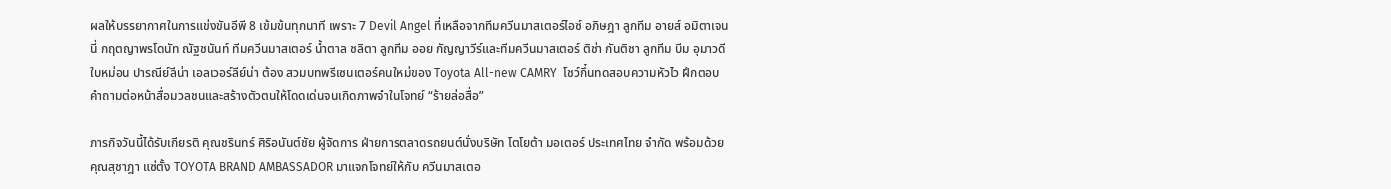ผลให้บรรยากาศในการแข่งขันอีพี 8 เข้มข้นทุกนาที เพราะ 7 Devil Angel ที่เหลือจากทีมควีนมาสเตอร์ไอซ์ อภิษฎา ลูกทีม อายส์ อมิตาเจนนี่ กฤตญาพรโดนัท ณัฐชนันท์ ทีมควีนมาสเตอร์ น้ำตาล ชลิตา ลูกทีม ออย กัญญาวีร์และทีมควีนมาสเตอร์ ติช่า กันติชา ลูกทีม บีม อุมาวดีใบหม่อน ปารณีย์ลีน่า เอลเวอร์ลีย์น่า ต้อง สวมบทพรีเซนเตอร์คนใหม่ของ Toyota All-new CAMRY  โชว์กึ๋นทดสอบความหัวไว ฝึกตอบคำถามต่อหน้าสื่อมวลชนและสร้างตัวตนให้โดดเด่นจนเกิดภาพจำในโจทย์ “ร้ายล่อสื่อ”

ภารกิจวันนี้ได้รับเกียรติ คุณชรินทร์ ศิริอนันต์ชัย ผู้จัดการ ฝ่ายการตลาดรถยนต์นั่งบริษัท โตโยต้า มอเตอร์ ประเทศไทย จำกัด พร้อมด้วยคุณสุชาฎา แซ่ตั้ง TOYOTA BRAND AMBASSADOR มาแจกโจทย์ให้กับ ควีนมาสเตอ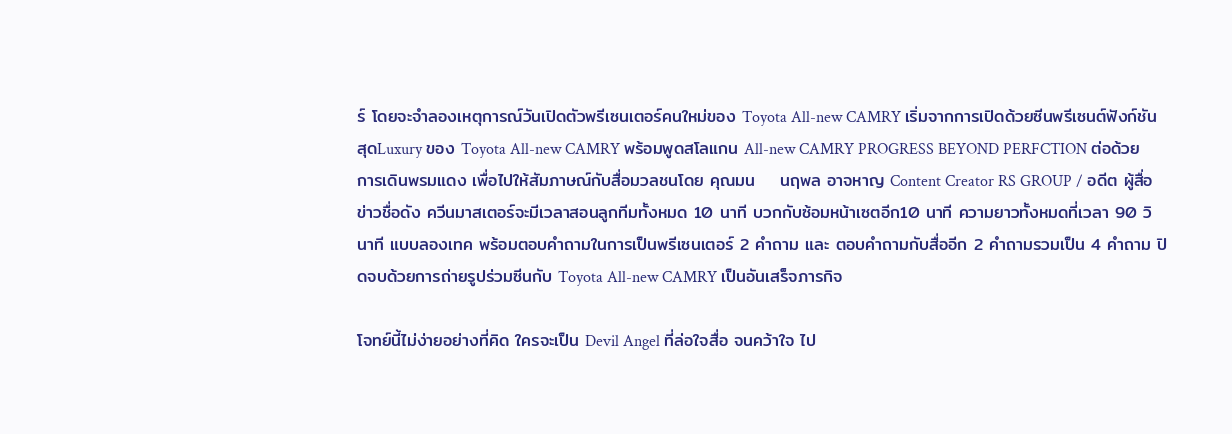ร์ โดยจะจำลองเหตุการณ์วันเปิดตัวพรีเซนเตอร์คนใหม่ของ Toyota All-new CAMRY เริ่มจากการเปิดด้วยซีนพรีเซนต์ฟังก์ชันสุดLuxury ของ Toyota All-new CAMRY พร้อมพูดสโลแกน All-new CAMRY PROGRESS BEYOND PERFCTION ต่อด้วยการเดินพรมแดง เพื่อไปให้สัมภาษณ์กับสื่อมวลชนโดย คุณมน    นฤพล อาจหาญ Content Creator RS GROUP / อดีต ผู้สื่อข่าวชื่อดัง ควีนมาสเตอร์จะมีเวลาสอนลูกทีมทั้งหมด 10 นาที บวกกับซ้อมหน้าเซตอีก10 นาที ความยาวทั้งหมดที่เวลา 90 วินาที แบบลองเทค พร้อมตอบคำถามในการเป็นพรีเซนเตอร์ 2 คำถาม และ ตอบคำถามกับสื่ออีก 2 คำถามรวมเป็น 4 คำถาม ปิดจบด้วยการถ่ายรูปร่วมซีนกับ Toyota All-new CAMRY เป็นอันเสร็จภารกิจ

โจทย์นี้ไม่ง่ายอย่างที่คิด ใครจะเป็น Devil Angel ที่ล่อใจสื่อ จนคว้าใจ ไป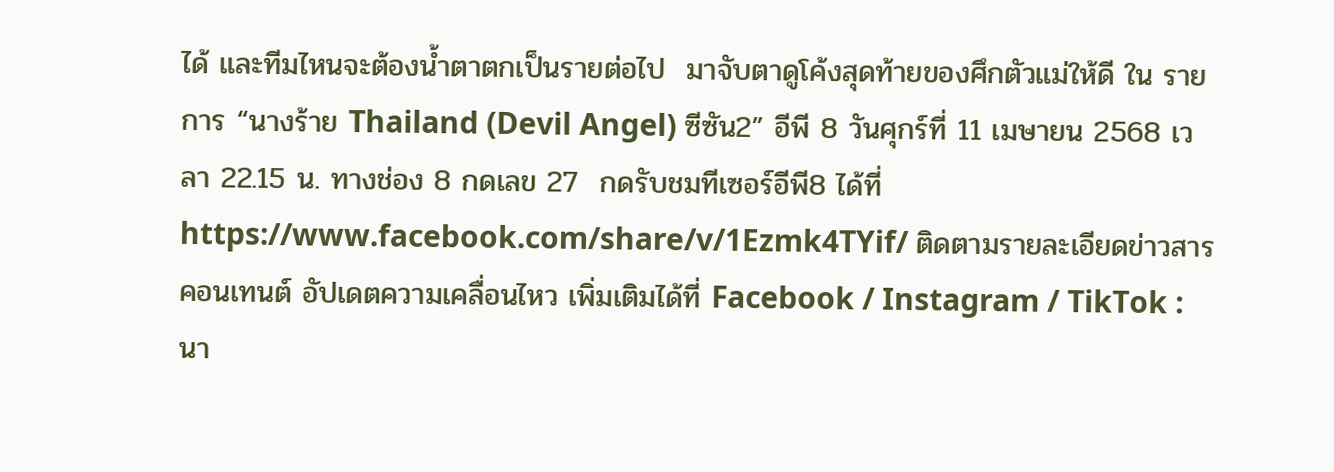ได้ และทีมไหนจะต้องน้ำตาตกเป็นรายต่อไป  มาจับตาดูโค้งสุดท้ายของศึกตัวแม่ให้ดี ใน รายการ “นางร้าย Thailand (Devil Angel) ซีซัน2” อีพี 8 วันศุกร์ที่ 11 เมษายน 2568 เวลา 22.15 น. ทางช่อง 8 กดเลข 27  กดรับชมทีเซอร์อีพี8 ได้ที่ https://www.facebook.com/share/v/1Ezmk4TYif/ ติดตามรายละเอียดข่าวสาร คอนเทนต์ อัปเดตความเคลื่อนไหว เพิ่มเติมได้ที่ Facebook / Instagram / TikTok : นา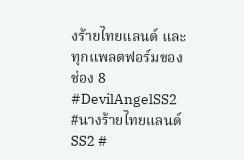งร้ายไทยแลนด์ และ ทุกแพลตฟอร์มของช่อง 8 #DevilAngelSS2 #นางร้ายไทยแลนด์SS2 #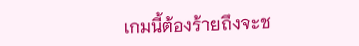เกมนี้ต้องร้ายถึงจะช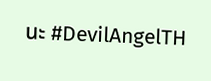นะ #DevilAngelTH